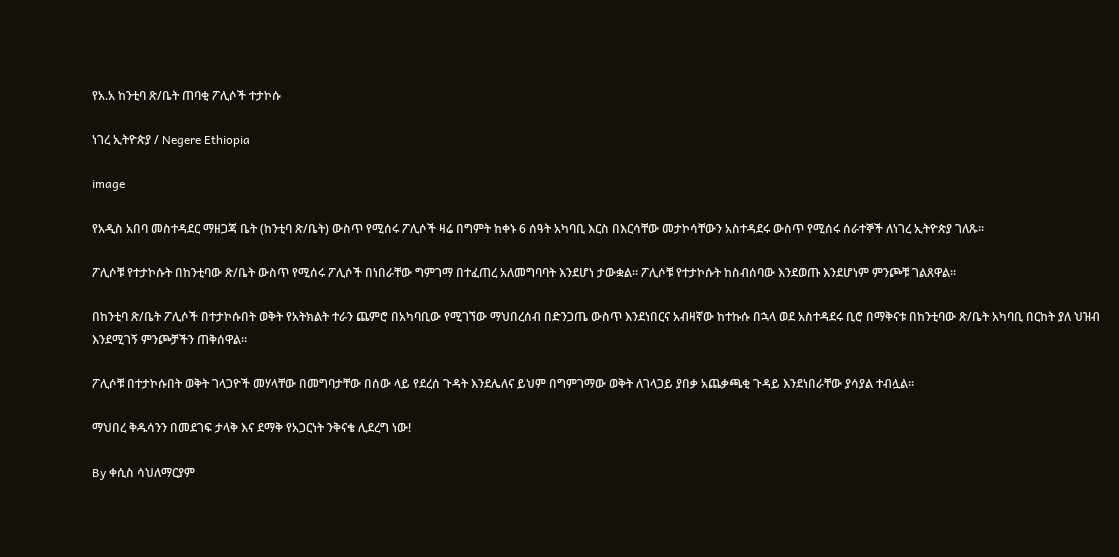የአ.አ ከንቲባ ጽ/ቤት ጠባቂ ፖሊሶች ተታኮሱ

ነገረ ኢትዮጵያ / Negere Ethiopia

image

የአዲስ አበባ መስተዳደር ማዘጋጃ ቤት (ከንቲባ ጽ/ቤት) ውስጥ የሚሰሩ ፖሊሶች ዛሬ በግምት ከቀኑ 6 ሰዓት አካባቢ እርስ በእርሳቸው መታኮሳቸውን አስተዳደሩ ውስጥ የሚሰሩ ሰራተኞች ለነገረ ኢትዮጵያ ገለጹ፡፡

ፖሊሶቹ የተታኮሱት በከንቲባው ጽ/ቤት ውስጥ የሚሰሩ ፖሊሶች በነበራቸው ግምገማ በተፈጠረ አለመግባባት እንደሆነ ታውቋል፡፡ ፖሊሶቹ የተታኮሱት ከስብሰባው እንደወጡ እንደሆነም ምንጮቹ ገልጸዋል፡፡

በከንቲባ ጽ/ቤት ፖሊሶች በተታኮሱበት ወቅት የአትክልት ተራን ጨምሮ በአካባቢው የሚገኘው ማህበረሰብ በድንጋጤ ውስጥ እንደነበርና አብዛኛው ከተኩሱ በኋላ ወደ አስተዳደሩ ቢሮ በማቅናቱ በከንቲባው ጽ/ቤት አካባቢ በርከት ያለ ህዝብ እንደሚገኝ ምንጮቻችን ጠቅሰዋል፡፡

ፖሊሶቹ በተታኮሱበት ወቅት ገላጋዮች መሃላቸው በመግባታቸው በሰው ላይ የደረሰ ጉዳት እንደሌለና ይህም በግምገማው ወቅት ለገላጋይ ያበቃ አጨቃጫቂ ጉዳይ እንደነበራቸው ያሳያል ተብሏል፡፡

ማህበረ ቅዱሳንን በመደገፍ ታላቅ እና ደማቅ የአጋርነት ንቅናቄ ሊደረግ ነው!

By ቀሲስ ሳህለማርያም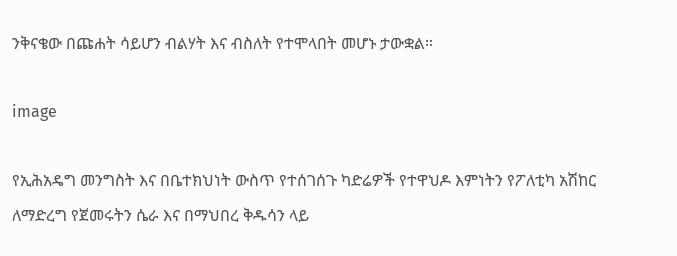ንቅናቄው በጩሐት ሳይሆን ብልሃት እና ብስለት የተሞላበት መሆኑ ታውቋል።

image

የኢሕአዴግ መንግስት እና በቤተክህነት ውስጥ የተሰገሰጉ ካድሬዎች የተዋህዶ እምነትን የፖለቲካ አሽከር ለማድረግ የጀመሩትን ሴራ እና በማህበረ ቅዱሳን ላይ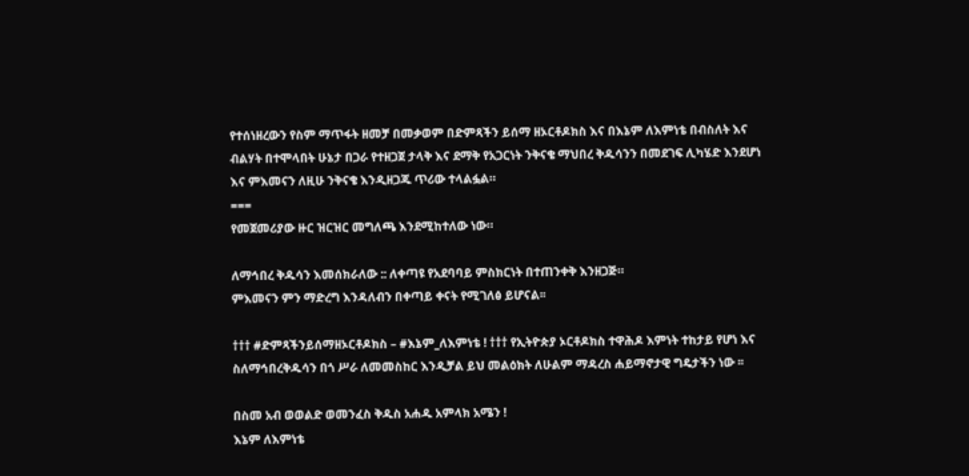የተሰነዘረውን የስም ማጥፋት ዘመቻ በመቃወም በድምጻችን ይሰማ ዘኦርቶዶክስ እና በእኔም ለእምነቴ በብስለት እና ብልሃት በተሞላበት ሁኔታ በጋራ የተዘጋጀ ታላቅ እና ደማቅ የአጋርነት ንቅናቄ ማህበረ ቅዱሳንን በመደገፍ ሊካሄድ እንደሆነ እና ምእመናን ለዚሁ ንቅናቄ እንዲዘጋጁ ጥሪው ተላልፏል።
===
የመጀመሪያው ዙር ዝርዝር መግለጫ እንደሚከተለው ነው።

ለማኅበረ ቅዱሳን እመሰክራለው :: ለቀጣዩ የአደባባይ ምስክርነት በተጠንቀቅ እንዘጋጅ።
ምእመናን ምን ማድረግ እንዳለብን በቀጣይ ቀናት የሚገለፅ ይሆናል፡፡

††† #ድምጻችንይሰማዘኦርቶዶክስ – #እኔም_ለእምነቴ ! ††† የኢትዮጵያ ኦርቶዶክስ ተዋሕዶ እምነት ተከታይ የሆነ እና ስለማኅበረቅዱሳን በጎ ሥራ ለመመስከር እንዲቻል ይህ መልዕክት ለሁልም ማዳረስ ሐይማኖታዊ ግዴታችን ነው ፡፡

በስመ አብ ወወልድ ወመንፈስ ቅዱስ አሐዱ አምላክ አሜን !
እኔም ለእምነቴ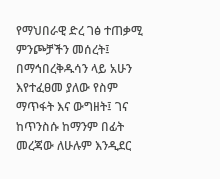የማህበራዊ ድረ ገፅ ተጠቃሚ ምንጮቻችን መሰረት፤ በማኅበረቅዱሳን ላይ አሁን እየተፈፀመ ያለው የስም ማጥፋት እና ውግዘት፤ ገና ከጥንስሱ ከማንም በፊት መረጃው ለሁሉም እንዲደር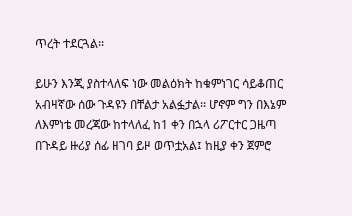ጥረት ተደርጓል፡፡

ይሁን እንጂ ያስተላለፍ ነው መልዕክት ከቁምነገር ሳይቆጠር አብዛኛው ሰው ጉዳዩን በቸልታ አልፏታል፡፡ ሆኖም ግን በእኔም ለእምነቴ መረጃው ከተላለፈ ከ1 ቀን በኋላ ሪፖርተር ጋዜጣ በጉዳይ ዙሪያ ሰፊ ዘገባ ይዞ ወጥቷአል፤ ከዚያ ቀን ጀምሮ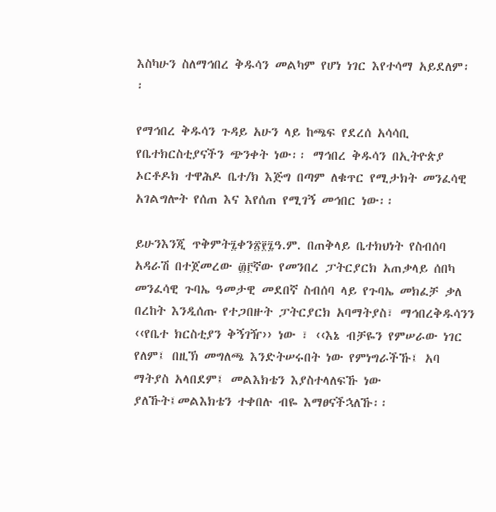እስካሁን ስለማኅበረ ቅዱሳን መልካም የሆነ ነገር እየተሳማ አይደለም፡፡

የማኅበረ ቅዱሳን ጉዳይ አሁን ላይ ከጫፍ የደረሰ አሳሳቢ የቤተክርስቲያናችን ጭንቀት ነው፡፡ ማኅበረ ቅዱሳን በኢትዮጵያ ኦርቶዶክ ተዋሕዶ ቤተ/ክ እጅግ በጣም ለቁጥር የሚታክት መንፈሳዊ አገልግሎት የሰጠ እና እየሰጠ የሚገኝ መኅበር ነው፡፡

ይሁንእንጂ ጥቅምት፯ቀን፳፻፯ዓ.ም. በጠቅላይ ቤተክህነት የስብሰባ አዳራሽ በተጀመረው ፴፫ኛው የመንበረ ፓትርያርክ አጠቃላይ ሰበካ መንፈሳዊ ጉባኤ ዓመታዊ መደበኛ ስብሰባ ላይ የጉባኤ መክፈቻ ቃለ በረከት እንዲሰጡ የተጋበዙት ፓትርያርክ አባማትያስ፣ ማኅበረቅዱሳንን ‹‹የቤተ ክርስቲያን ቅኝገዥ›› ነው ፣ ‹‹እኔ ብቻዬን የምሠራው ነገር የለም፤ በዚኽ መግለጫ እንድትሠሩበት ነው የምነግራችኹ፤ አባ ማትያስ አላበደም፤ መልእክቴን እያስተላለፍኹ ነው ያለኹት፤መልእክቴን ተቀበሉ ብዬ እማፀናችኋለኹ፡፡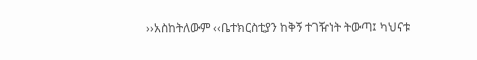››አስከትለውም ‹‹ቤተክርስቲያን ከቅኝ ተገዥነት ትውጣ፤ ካህናቱ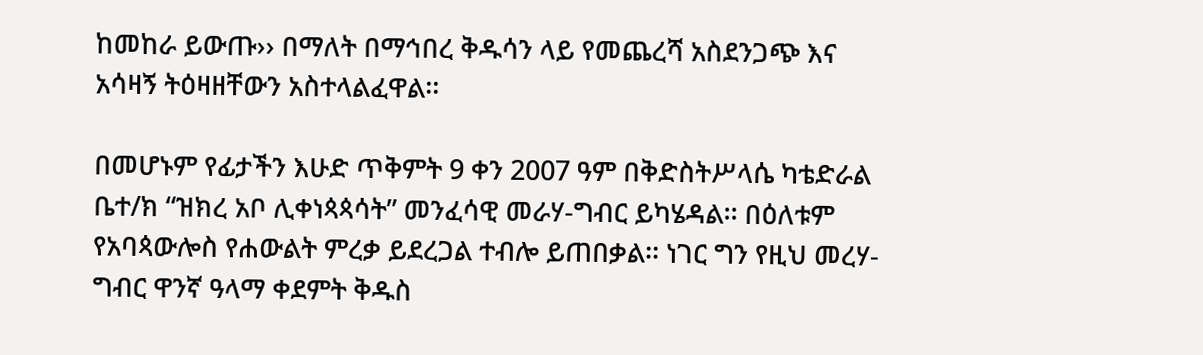ከመከራ ይውጡ›› በማለት በማኅበረ ቅዱሳን ላይ የመጨረሻ አስደንጋጭ እና አሳዛኝ ትዕዛዘቸውን አስተላልፈዋል፡፡

በመሆኑም የፊታችን እሁድ ጥቅምት 9 ቀን 2007 ዓም በቅድስትሥላሴ ካቴድራል ቤተ/ክ “ዝክረ አቦ ሊቀነጳጳሳት” መንፈሳዊ መራሃ-ግብር ይካሄዳል፡፡ በዕለቱም የአባጳውሎስ የሐውልት ምረቃ ይደረጋል ተብሎ ይጠበቃል፡፡ ነገር ግን የዚህ መረሃ-ግብር ዋንኛ ዓላማ ቀደምት ቅዱስ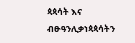ጳጳሳት እና ብፁዓንሊቃነጳጳሳትን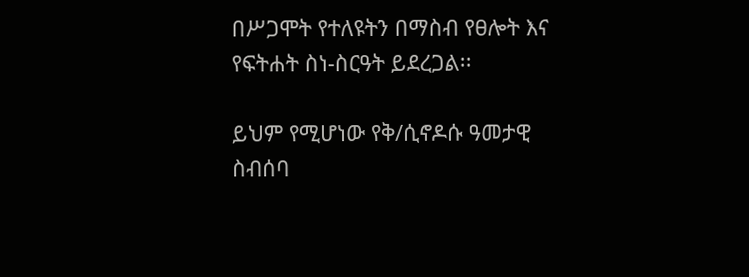በሥጋሞት የተለዩትን በማስብ የፀሎት እና የፍትሐት ስነ-ስርዓት ይደረጋል፡፡

ይህም የሚሆነው የቅ/ሲኖዶሱ ዓመታዊ ስብሰባ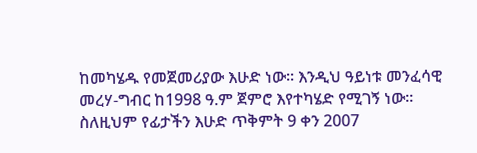ከመካሄዱ የመጀመሪያው እሁድ ነው፡፡ እንዲህ ዓይነቱ መንፈሳዊ መረሃ-ግብር ከ1998 ዓ.ም ጀምሮ እየተካሄድ የሚገኝ ነው፡፡
ስለዚህም የፊታችን እሁድ ጥቅምት 9 ቀን 2007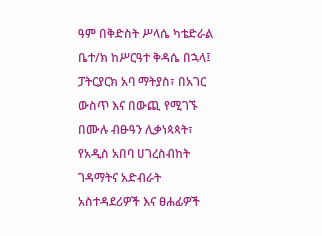ዓም በቅድስት ሥላሴ ካቴድራል ቤተ/ክ ከሥርዓተ ቅዳሴ በኋላ፤ ፓትርያርክ አባ ማትያስ፣ በአገር ውስጥ እና በውጪ የሚገኙ በሙሉ ብፁዓን ሊቃነጳጳት፣ የአዲስ አበባ ሀገረስብከት ገዳማትና አድብራት አስተዳደሪዎች እና ፀሐፊዎች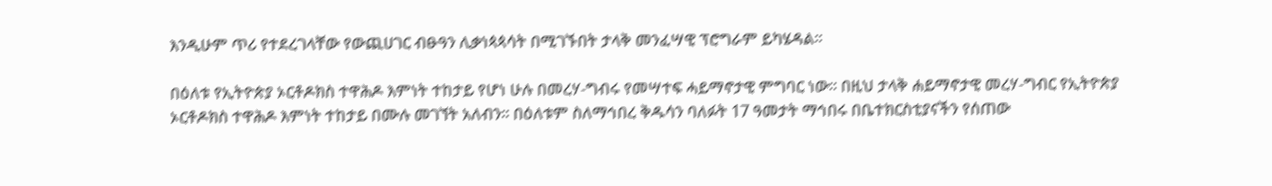እንዲሁም ጥሪ የተደረገላቸው የውጪሀገር ብፁዓን ሊቃነጳጳሳት በሚገኙበት ታላቅ መንፈሣዊ ፕሮግራም ይካሄዳል፡፡

በዕለቱ የኢትዮጵያ ኦርቶዶክስ ተዋሕዶ እምነት ተከታይ የሆነ ሁሉ በመረሃ-ግብሩ የመሣተፍ ሓይማኖታዊ ምግባር ነው፡፡ በዚህ ታላቅ ሐይማኖታዊ መረሃ-ግብር የኢትዮጵያ ኦርቶዶክስ ተዋሕዶ እምነት ተከታይ በሙሉ መገኘት አለብን፡፡ በዕለቱም ስለማኅበረ ቅዱሳን ባለፉት 17 ዓመታት ማኅበሩ በቤተክርስቲያናችን የሰጠው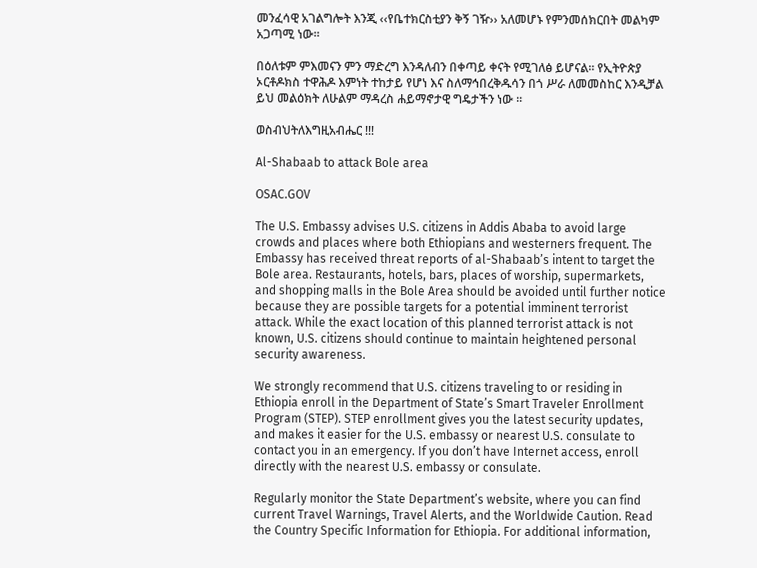መንፈሳዊ አገልግሎት እንጂ ‹‹የቤተክርስቲያን ቅኝ ገዥ›› አለመሆኑ የምንመሰክርበት መልካም አጋጣሚ ነው፡፡

በዕለቱም ምእመናን ምን ማድረግ እንዳለብን በቀጣይ ቀናት የሚገለፅ ይሆናል፡፡ የኢትዮጵያ ኦርቶዶክስ ተዋሕዶ እምነት ተከታይ የሆነ እና ስለማኅበረቅዱሳን በጎ ሥራ ለመመስከር እንዲቻል ይህ መልዕክት ለሁልም ማዳረስ ሐይማኖታዊ ግዴታችን ነው ፡፡

ወስብህትለእግዚአብሔር !!!

Al-Shabaab to attack Bole area

OSAC.GOV

The U.S. Embassy advises U.S. citizens in Addis Ababa to avoid large crowds and places where both Ethiopians and westerners frequent. The Embassy has received threat reports of al-Shabaab’s intent to target the Bole area. Restaurants, hotels, bars, places of worship, supermarkets, and shopping malls in the Bole Area should be avoided until further notice because they are possible targets for a potential imminent terrorist attack. While the exact location of this planned terrorist attack is not known, U.S. citizens should continue to maintain heightened personal security awareness.

We strongly recommend that U.S. citizens traveling to or residing in Ethiopia enroll in the Department of State’s Smart Traveler Enrollment Program (STEP). STEP enrollment gives you the latest security updates, and makes it easier for the U.S. embassy or nearest U.S. consulate to contact you in an emergency. If you don’t have Internet access, enroll directly with the nearest U.S. embassy or consulate.

Regularly monitor the State Department’s website, where you can find current Travel Warnings, Travel Alerts, and the Worldwide Caution. Read the Country Specific Information for Ethiopia. For additional information,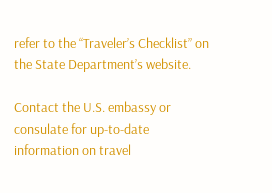refer to the “Traveler’s Checklist” on the State Department’s website.

Contact the U.S. embassy or consulate for up-to-date information on travel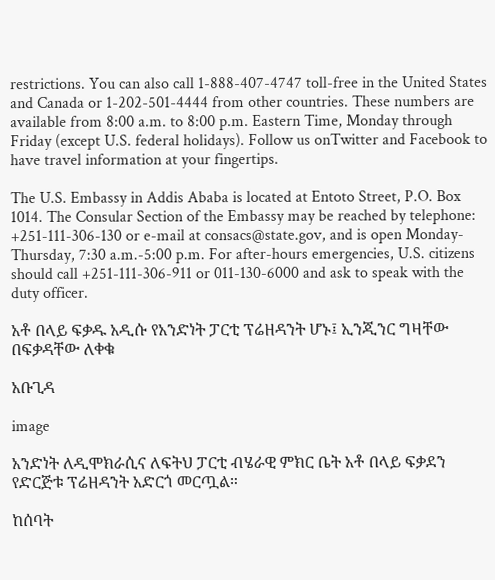restrictions. You can also call 1-888-407-4747 toll-free in the United States and Canada or 1-202-501-4444 from other countries. These numbers are available from 8:00 a.m. to 8:00 p.m. Eastern Time, Monday through Friday (except U.S. federal holidays). Follow us onTwitter and Facebook to have travel information at your fingertips.

The U.S. Embassy in Addis Ababa is located at Entoto Street, P.O. Box 1014. The Consular Section of the Embassy may be reached by telephone: +251-111-306-130 or e-mail at consacs@state.gov, and is open Monday-Thursday, 7:30 a.m.-5:00 p.m. For after-hours emergencies, U.S. citizens should call +251-111-306-911 or 011-130-6000 and ask to speak with the duty officer.

አቶ በላይ ፍቃዱ አዲሱ የአንድነት ፓርቲ ፕሬዘዳንት ሆኑ፤ ኢንጂንር ግዛቸው በፍቃዳቸው ለቀቁ

አቡጊዳ

image

አንድነት ለዲሞክራሲና ለፍትህ ፓርቲ ብሄራዊ ምክር ቤት አቶ በላይ ፍቃደን የድርጅቱ ፕሬዘዳንት አድርጎ መርጧል።

ከሰባት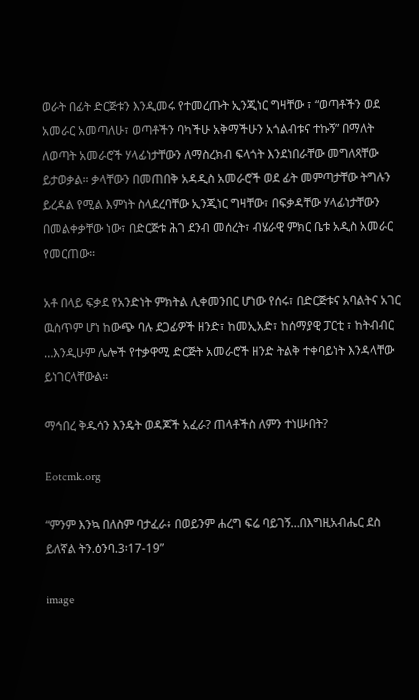ወራት በፊት ድርጅቱን እንዲመሩ የተመረጡት ኢንጂነር ግዛቸው ፣ “ወጣቶችን ወደ አመራር አመጣለሁ፣ ወጣቶችን ባካችሁ አቅማችሁን አጎልብቱና ተኩኝ” በማለት ለወጣት አመራሮች ሃላፊነታቸውን ለማስረክብ ፍላጎት እንደነበራቸው መግለጻቸው ይታወቃል። ቃላቸውን በመጠበቅ አዳዲስ አመራሮች ወደ ፊት መምጣታቸው ትግሉን ይረዳል የሚል እምነት ስላደረባቸው ኢንጂነር ግዛቸው፣ በፍቃዳቸው ሃላፊነታቸውን በመልቀቃቸው ነው፣ በድርጅቱ ሕገ ደንብ መሰረት፣ ብሄራዊ ምክር ቤቱ አዲስ አመራር የመርጠው።

አቶ በላይ ፍቃደ የአንድነት ምክትል ሊቀመንበር ሆነው የሰሩ፣ በድርጅቱና አባልትና አገር ዉስጥም ሆነ ከውጭ ባሉ ደጋፊዎች ዘንድ፣ ከመኢአድ፣ ከሰማያዊ ፓርቲ ፣ ከትብብር …እንዲሁም ሌሎች የተቃዋሚ ድርጅት አመራሮች ዘንድ ትልቅ ተቀባይነት እንዳላቸው ይነገርላቸውል።

ማኅበረ ቅዱሳን እንዴት ወዳጆች አፈራ? ጠላቶችስ ለምን ተነሡበት?

Eotcmk.org

“ምንም እንኳ በለስም ባታፈራ፥ በወይንም ሐረግ ፍሬ ባይገኝ…በእግዚአብሔር ደስ ይለኛል ትን.ዕንባ.3፡17-19”

image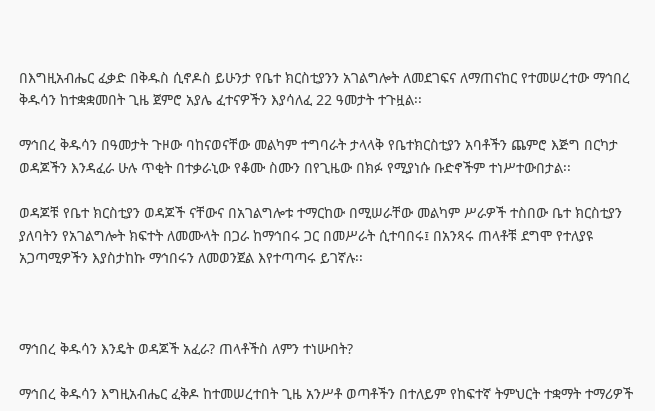በእግዚአብሔር ፈቃድ በቅዱስ ሲኖዶስ ይሁንታ የቤተ ክርስቲያንን አገልግሎት ለመደገፍና ለማጠናከር የተመሠረተው ማኅበረ ቅዱሳን ከተቋቋመበት ጊዜ ጀምሮ አያሌ ፈተናዎችን እያሳለፈ 22 ዓመታት ተጉዟል፡፡

ማኅበረ ቅዱሳን በዓመታት ጉዞው ባከናወናቸው መልካም ተግባራት ታላላቅ የቤተክርስቲያን አባቶችን ጨምሮ እጅግ በርካታ ወዳጆችን እንዳፈራ ሁሉ ጥቂት በተቃራኒው የቆሙ ስሙን በየጊዜው በክፉ የሚያነሱ ቡድኖችም ተነሥተውበታል፡፡

ወዳጆቹ የቤተ ክርስቲያን ወዳጆች ናቸውና በአገልግሎቱ ተማርከው በሚሠራቸው መልካም ሥራዎች ተስበው ቤተ ክርስቲያን ያለባትን የአገልግሎት ክፍተት ለመሙላት በጋራ ከማኅበሩ ጋር በመሥራት ሲተባበሩ፤ በአንጻሩ ጠላቶቹ ደግሞ የተለያዩ አጋጣሚዎችን እያስታከኩ ማኅበሩን ለመወንጀል እየተጣጣሩ ይገኛሉ፡፡



ማኅበረ ቅዱሳን እንዴት ወዳጆች አፈራ? ጠላቶችስ ለምን ተነሡበት?

ማኅበረ ቅዱሳን እግዚአብሔር ፈቅዶ ከተመሠረተበት ጊዜ አንሥቶ ወጣቶችን በተለይም የከፍተኛ ትምህርት ተቋማት ተማሪዎች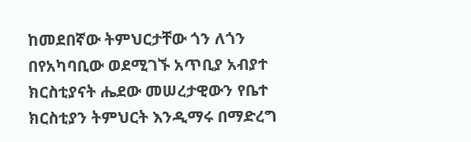ከመደበኛው ትምህርታቸው ጎን ለጎን በየአካባቢው ወደሚገኙ አጥቢያ አብያተ ክርስቲያናት ሔደው መሠረታዊውን የቤተ ክርስቲያን ትምህርት እንዲማሩ በማድረግ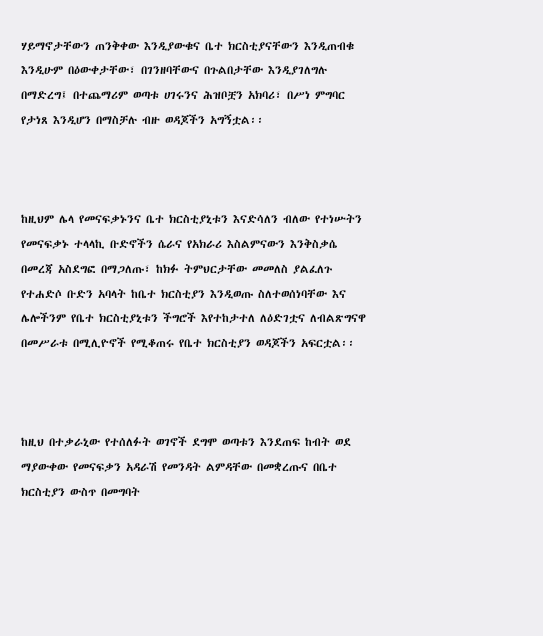ሃይማኖታቸውን ጠንቅቀው እንዲያውቁና ቤተ ክርስቲያናቸውን እንዲጠብቁ እንዲሁም በዕውቀታቸው፣ በገንዘባቸውና በጉልበታቸው እንዲያገለግሉ በማድረግ፤ በተጨማሪም ወጣቱ ሀገሩንና ሕዝቦቿን አክባሪ፣ በሥነ ምግባር የታነጸ እንዲሆን በማስቻሉ ብዙ ወዳጆችን አግኝቷል፡፡



ከዚህም ሌላ የመናፍቃኑንና ቤተ ክርስቲያኒቱን እናድሳለን ብለው የተነሡትን የመናፍቃኑ ተላላኪ ቡድኖችን ሴራና የአክራሪ እስልምናውን እንቅስቃሴ በመረጃ አስደግፎ በማጋለጡ፣ ከክፉ ትምህርታቸው መመለስ ያልፈለጉ የተሐድሶ ቡድን አባላት ከቤተ ክርስቲያን እንዲወጡ ስለተወሰነባቸው እና ሌሎችንም የቤተ ክርስቲያኒቱን ችግሮች እየተከታተለ ለዕድገቷና ለብልጽግናዋ በመሥራቱ በሚሊዮኖች የሚቆጠሩ የቤተ ክርስቲያን ወዳጆችን አፍርቷል፡፡



ከዚህ በተቃራኒው የተሰለፉት ወገኖች ደግሞ ወጣቱን እንደጠፍ ከብት ወደ ማያውቀው የመናፍቃን አዳራሽ የመንዳት ልምዳቸው በመቋረጡና በቤተ ክርስቲያን ውስጥ በመግባት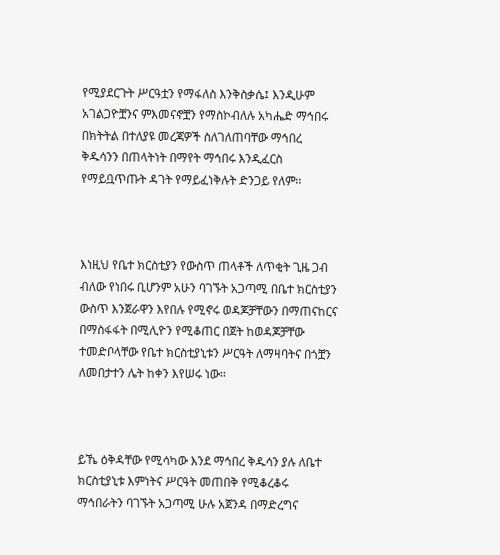የሚያደርጉት ሥርዓቷን የማፋለስ እንቅስቃሴ፤ እንዲሁም አገልጋዮቿንና ምእመናኖቿን የማስኮብለሉ አካሔድ ማኅበሩ በክትትል በተለያዩ መረጃዎች ስለገለጠባቸው ማኅበረ ቅዱሳንን በጠላትነት በማየት ማኅበሩ እንዲፈርስ የማይቧጥጡት ዳገት የማይፈነቅሉት ድንጋይ የለም፡፡



እነዚህ የቤተ ክርስቲያን የውስጥ ጠላቶች ለጥቂት ጊዜ ጋብ ብለው የነበሩ ቢሆንም አሁን ባገኙት አጋጣሚ በቤተ ክርስቲያን ውስጥ እንጀራዋን እየበሉ የሚኖሩ ወዳጆቻቸውን በማጠናከርና በማስፋፋት በሚሊዮን የሚቆጠር በጀት ከወዳጆቻቸው ተመድቦላቸው የቤተ ክርስቲያኒቱን ሥርዓት ለማዛባትና በጎቿን ለመበታተን ሌት ከቀን እየሠሩ ነው፡፡



ይኼ ዕቅዳቸው የሚሳካው እንደ ማኅበረ ቅዱሳን ያሉ ለቤተ ክርስቲያኒቱ እምነትና ሥርዓት መጠበቅ የሚቆረቆሩ ማኅበራትን ባገኙት አጋጣሚ ሁሉ አጀንዳ በማድረግና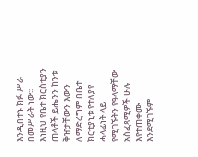እንዲበተኑ ክፉ ሥራ በመሥራት ነው፡፡ እነዚህ የቤተ ክርስቲያን ጠላቶች ይሔንን ከንቱ ቅዠታቸውን እውን ለማድረግም በቤተ ክርቲያኒቱ የተለያየ ሓላፊነት ላይ የሚገኙትን የዓላማቸው አስፈጻሚዎች ሁሉ እየተጠቀሙ እንደሚገኙም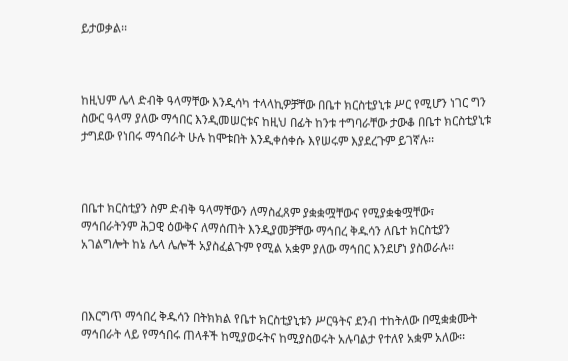ይታወቃል፡፡



ከዚህም ሌላ ድብቅ ዓላማቸው እንዲሳካ ተላላኪዎቻቸው በቤተ ክርስቲያኒቱ ሥር የሚሆን ነገር ግን ስውር ዓላማ ያለው ማኅበር እንዲመሠርቱና ከዚህ በፊት ከንቱ ተግባራቸው ታውቆ በቤተ ክርስቲያኒቱ ታግደው የነበሩ ማኅበራት ሁሉ ከሞቱበት እንዲቀሰቀሱ እየሠሩም እያደረጉም ይገኛሉ፡፡



በቤተ ክርስቲያን ስም ድብቅ ዓላማቸውን ለማስፈጸም ያቋቋሟቸውና የሚያቋቁሟቸው፣ ማኅበራትንም ሕጋዊ ዕውቅና ለማሰጠት እንዲያመቻቸው ማኅበረ ቅዱሳን ለቤተ ክርስቲያን አገልግሎት ከኔ ሌላ ሌሎች አያስፈልጉም የሚል አቋም ያለው ማኅበር እንደሆነ ያስወራሉ፡፡



በእርግጥ ማኅበረ ቅዱሳን በትክክል የቤተ ክርስቲያኒቱን ሥርዓትና ደንብ ተከትለው በሚቋቋሙት ማኅበራት ላይ የማኅበሩ ጠላቶች ከሚያወሩትና ከሚያስወሩት አሉባልታ የተለየ አቋም አለው፡፡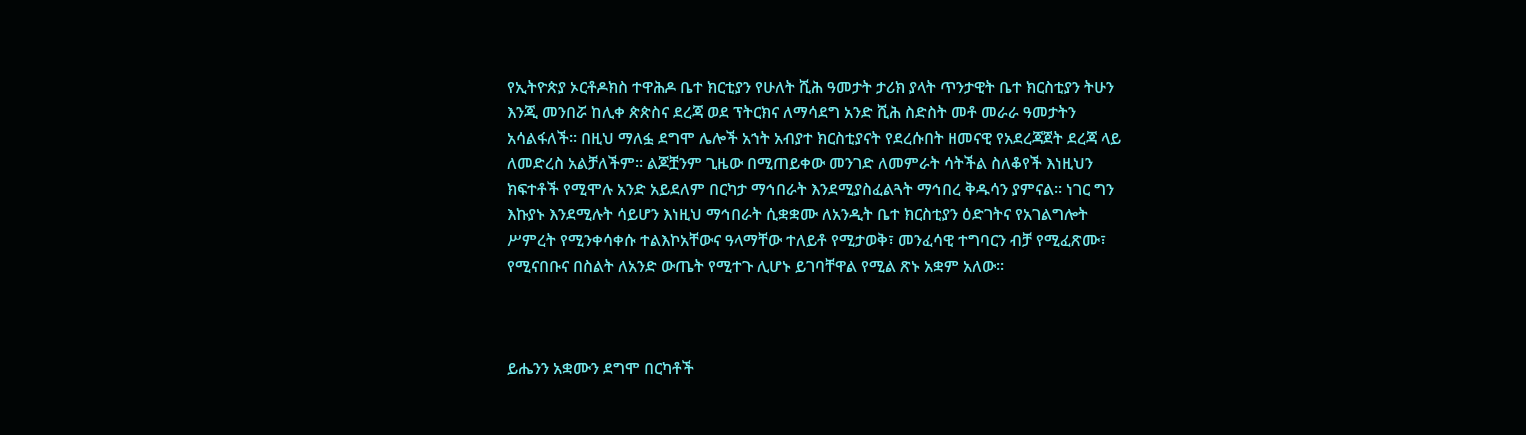የኢትዮጵያ ኦርቶዶክስ ተዋሕዶ ቤተ ክርቲያን የሁለት ሺሕ ዓመታት ታሪክ ያላት ጥንታዊት ቤተ ክርስቲያን ትሁን እንጂ መንበሯ ከሊቀ ጵጵስና ደረጃ ወደ ፕትርክና ለማሳደግ አንድ ሺሕ ስድስት መቶ መራራ ዓመታትን አሳልፋለች፡፡ በዚህ ማለፏ ደግሞ ሌሎች አኀት አብያተ ክርስቲያናት የደረሱበት ዘመናዊ የአደረጃጀት ደረጃ ላይ ለመድረስ አልቻለችም፡፡ ልጆቿንም ጊዜው በሚጠይቀው መንገድ ለመምራት ሳትችል ስለቆየች እነዚህን ክፍተቶች የሚሞሉ አንድ አይደለም በርካታ ማኅበራት እንደሚያስፈልጓት ማኅበረ ቅዱሳን ያምናል፡፡ ነገር ግን እኩያኑ እንደሚሉት ሳይሆን እነዚህ ማኅበራት ሲቋቋሙ ለአንዲት ቤተ ክርስቲያን ዕድገትና የአገልግሎት ሥምረት የሚንቀሳቀሱ ተልእኮአቸውና ዓላማቸው ተለይቶ የሚታወቅ፣ መንፈሳዊ ተግባርን ብቻ የሚፈጽሙ፣ የሚናበቡና በስልት ለአንድ ውጤት የሚተጉ ሊሆኑ ይገባቸዋል የሚል ጽኑ አቋም አለው፡፡



ይሔንን አቋሙን ደግሞ በርካቶች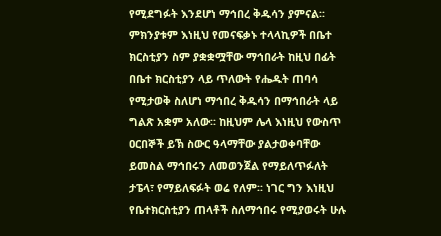የሚደግፉት እንደሆነ ማኅበረ ቅዱሳን ያምናል፡፡ ምክንያቱም እነዚህ የመናፍቃኑ ተላላኪዎች በቤተ ክርስቲያን ስም ያቋቋሟቸው ማኅበራት ከዚህ በፊት በቤተ ክርስቲያን ላይ ጥለውት የሔዱት ጠባሳ የሚታወቅ ስለሆነ ማኅበረ ቅዱሳን በማኅበራት ላይ ግልጽ አቋም አለው፡፡ ከዚህም ሌላ እነዚህ የውስጥ ዐርበኞች ይኽ ስውር ዓላማቸው ያልታወቀባቸው ይመስል ማኅበሩን ለመወንጀል የማይለጥፉለት ታፔላ፣ የማይለፍፉት ወሬ የለም፡፡ ነገር ግን እነዚህ የቤተክርስቲያን ጠላቶች ስለማኅበሩ የሚያወሩት ሁሉ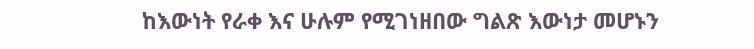ከእውነት የራቀ እና ሁሉም የሚገነዘበው ግልጽ እውነታ መሆኑን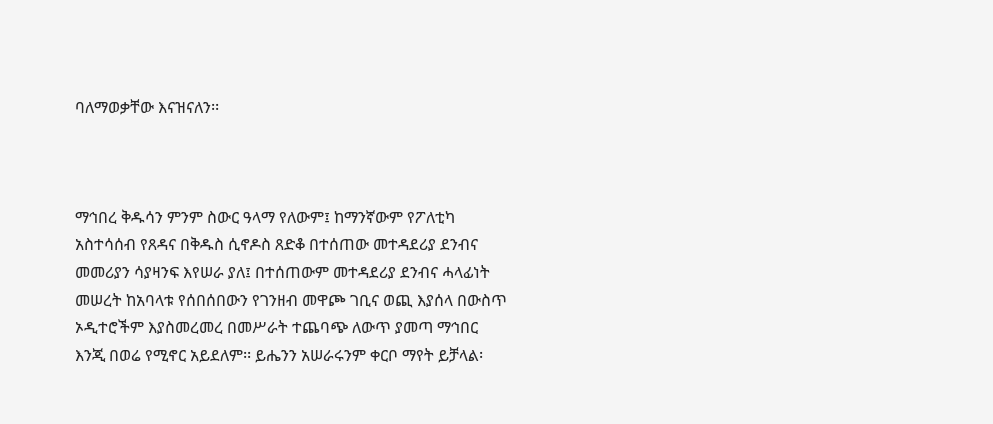ባለማወቃቸው እናዝናለን፡፡



ማኅበረ ቅዱሳን ምንም ስውር ዓላማ የለውም፤ ከማንኛውም የፖለቲካ አስተሳሰብ የጸዳና በቅዱስ ሲኖዶስ ጸድቆ በተሰጠው መተዳደሪያ ደንብና መመሪያን ሳያዛንፍ እየሠራ ያለ፤ በተሰጠውም መተዳደሪያ ደንብና ሓላፊነት መሠረት ከአባላቱ የሰበሰበውን የገንዘብ መዋጮ ገቢና ወጪ እያሰላ በውስጥ ኦዲተሮችም እያስመረመረ በመሥራት ተጨባጭ ለውጥ ያመጣ ማኅበር እንጂ በወሬ የሚኖር አይደለም፡፡ ይሔንን አሠራሩንም ቀርቦ ማየት ይቻላል፡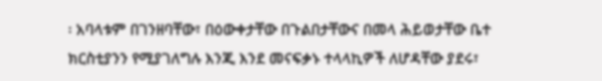፡ አባላቱም በገንዘባቸው፣ በዕውቀታቸው በጉልበታቸውና በመላ ሕይወታቸው ቤተ ክርስቲያንን የሚያገለግሉ እንጂ እንደ መናፍቃኑ ተላላኪዎች ለሆዳቸው ያደሩ፣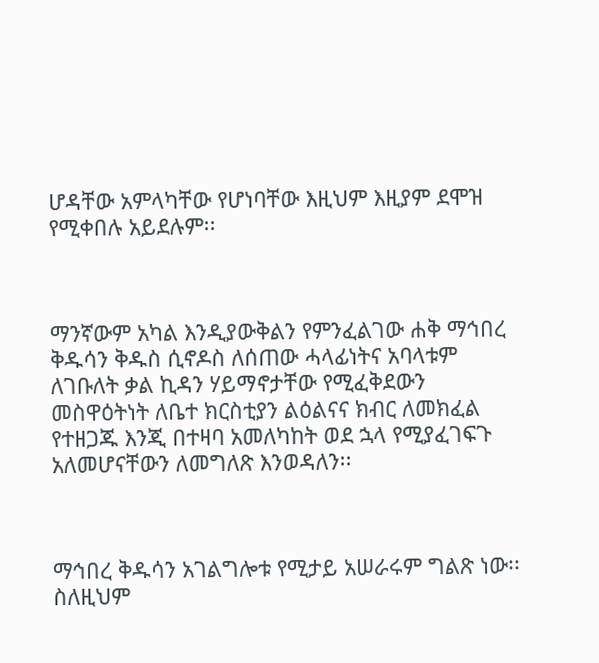ሆዳቸው አምላካቸው የሆነባቸው እዚህም እዚያም ደሞዝ የሚቀበሉ አይደሉም፡፡



ማንኛውም አካል እንዲያውቅልን የምንፈልገው ሐቅ ማኅበረ ቅዱሳን ቅዱስ ሲኖዶስ ለሰጠው ሓላፊነትና አባላቱም ለገቡለት ቃል ኪዳን ሃይማኖታቸው የሚፈቅደውን መስዋዕትነት ለቤተ ክርስቲያን ልዕልናና ክብር ለመክፈል የተዘጋጁ እንጂ በተዛባ አመለካከት ወደ ኋላ የሚያፈገፍጉ አለመሆናቸውን ለመግለጽ እንወዳለን፡፡



ማኅበረ ቅዱሳን አገልግሎቱ የሚታይ አሠራሩም ግልጽ ነው፡፡ ስለዚህም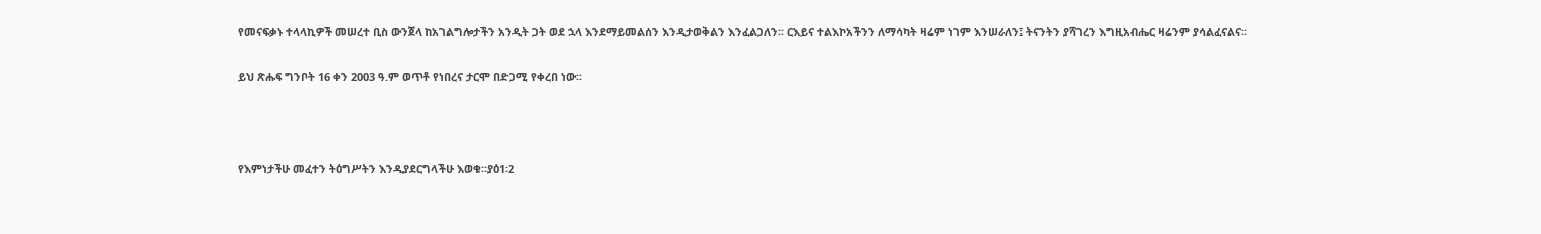የመናፍቃኑ ተላላኪዎች መሠረተ ቢስ ውንጀላ ከአገልግሎታችን አንዲት ጋት ወደ ኋላ እንደማይመልሰን እንዲታወቅልን እንፈልጋለን፡፡ ርእይና ተልእኮአችንን ለማሳካት ዛሬም ነገም እንሠራለን፤ ትናንትን ያሻገረን እግዚአብሔር ዛሬንም ያሳልፈናልና፡፡

ይህ ጽሑፍ ግንቦት 16 ቀን 2003 ዓ.ም ወጥቶ የነበረና ታርሞ በድጋሚ የቀረበ ነው፡፡



የእምነታችሁ መፈተን ትዕግሥትን እንዲያደርግላችሁ እወቁ፡፡ያዕ1፡2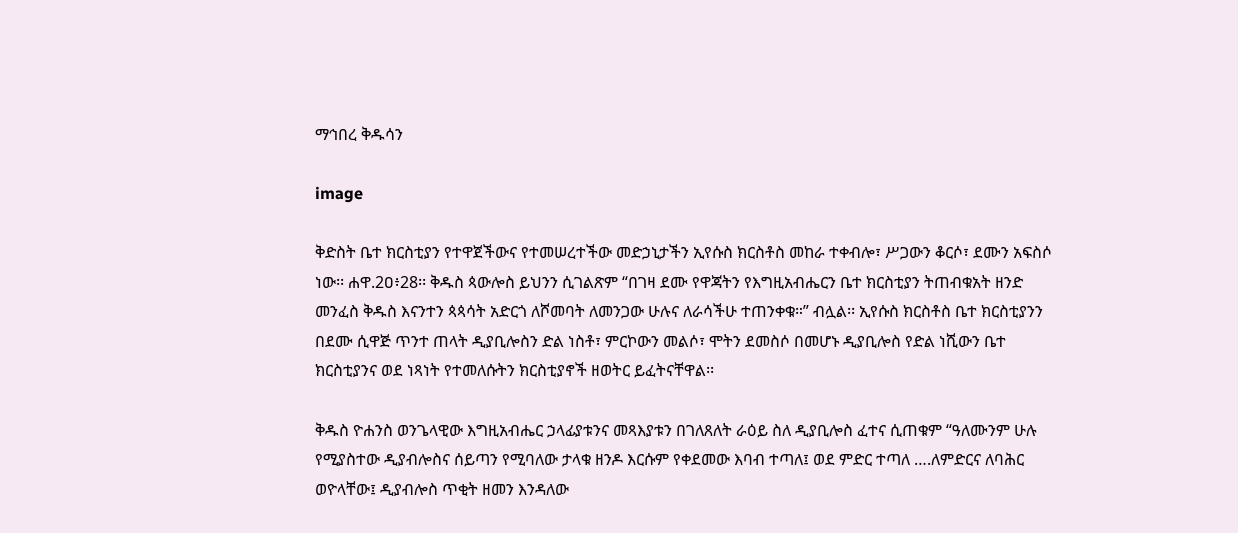ማኅበረ ቅዱሳን

image

ቅድስት ቤተ ክርስቲያን የተዋጀችውና የተመሠረተችው መድኃኒታችን ኢየሱስ ክርስቶስ መከራ ተቀብሎ፣ ሥጋውን ቆርሶ፣ ደሙን አፍስሶ ነው፡፡ ሐዋ.2ዐ፥28፡፡ ቅዱስ ጳውሎስ ይህንን ሲገልጽም “በገዛ ደሙ የዋጃትን የእግዚአብሔርን ቤተ ክርስቲያን ትጠብቁአት ዘንድ መንፈስ ቅዱስ እናንተን ጳጳሳት አድርጎ ለሾመባት ለመንጋው ሁሉና ለራሳችሁ ተጠንቀቁ።” ብሏል፡፡ ኢየሱስ ክርስቶስ ቤተ ክርስቲያንን በደሙ ሲዋጅ ጥንተ ጠላት ዲያቢሎስን ድል ነስቶ፣ ምርኮውን መልሶ፣ ሞትን ደመስሶ በመሆኑ ዲያቢሎስ የድል ነሺውን ቤተ ክርስቲያንና ወደ ነጻነት የተመለሱትን ክርስቲያኖች ዘወትር ይፈትናቸዋል፡፡

ቅዱስ ዮሐንስ ወንጌላዊው እግዚአብሔር ኃላፊያቱንና መጻእያቱን በገለጸለት ራዕይ ስለ ዲያቢሎስ ፈተና ሲጠቁም “ዓለሙንም ሁሉ የሚያስተው ዲያብሎስና ሰይጣን የሚባለው ታላቁ ዘንዶ እርሱም የቀደመው እባብ ተጣለ፤ ወደ ምድር ተጣለ ….ለምድርና ለባሕር ወዮላቸው፤ ዲያብሎስ ጥቂት ዘመን እንዳለው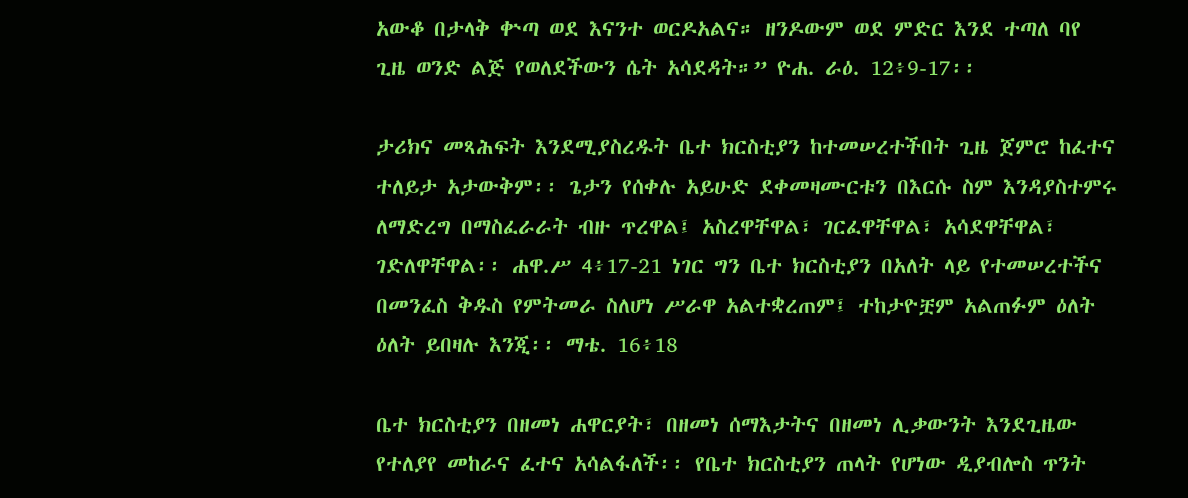አውቆ በታላቅ ቍጣ ወደ እናንተ ወርዶአልና። ዘንዶውም ወደ ምድር እንደ ተጣለ ባየ ጊዜ ወንድ ልጅ የወለደችውን ሴት አሳደዳት።” ዮሐ. ራዕ. 12፥9-17፡፡

ታሪክና መጻሕፍት እንደሚያስረዱት ቤተ ክርስቲያን ከተመሠረተችበት ጊዜ ጀምሮ ከፈተና ተለይታ አታውቅም፡፡ ጌታን የሰቀሉ አይሁድ ደቀመዛሙርቱን በእርሱ ስም እንዳያስተምሩ ለማድረግ በማስፈራራት ብዙ ጥረዋል፤ አስረዋቸዋል፣ ገርፈዋቸዋል፣ አሳደዋቸዋል፣ ገድለዋቸዋል፡፡ ሐዋ.ሥ 4፥17-21 ነገር ግን ቤተ ክርስቲያን በአለት ላይ የተመሠረተችና በመንፈስ ቅዱስ የምትመራ ስለሆነ ሥራዋ አልተቋረጠም፤ ተከታዮቿም አልጠፉም ዕለት ዕለት ይበዛሉ እንጂ፡፡ ማቴ. 16፥18

ቤተ ክርስቲያን በዘመነ ሐዋርያት፣ በዘመነ ሰማእታትና በዘመነ ሊቃውንት እንደጊዜው የተለያየ መከራና ፈተና አሳልፋለች፡፡ የቤተ ክርስቲያን ጠላት የሆነው ዲያብሎስ ጥንት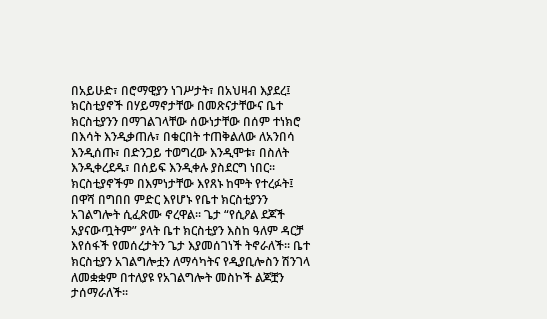በአይሁድ፣ በሮማዊያን ነገሥታት፣ በአህዛብ እያደረ፤ ክርስቲያኖች በሃይማኖታቸው በመጽናታቸውና ቤተ ክርስቲያንን በማገልገላቸው ሰውነታቸው በሰም ተነክሮ በእሳት እንዲቃጠሉ፣ በቁርበት ተጠቅልለው ለአንበሳ እንዲሰጡ፣ በድንጋይ ተወግረው እንዲሞቱ፣ በስለት እንዲቀረደዱ፣ በሰይፍ እንዲቀሉ ያስደርግ ነበር፡፡ ክርስቲያኖችም በእምነታቸው እየጸኑ ከሞት የተረፉት፤ በዋሻ በግበበ ምድር እየሆኑ የቤተ ክርስቲያንን አገልግሎት ሲፈጽሙ ኖረዋል፡፡ ጌታ “የሲዖል ደጆች አያናውጧትም” ያላት ቤተ ክርስቲያን እስከ ዓለም ዳርቻ እየሰፋች የመሰረታትን ጌታ እያመሰገነች ትኖራለች፡፡ ቤተ ክርስቲያን አገልግሎቷን ለማሳካትና የዲያቢሎስን ሽንገላ ለመቋቋም በተለያዩ የአገልግሎት መስኮች ልጆቿን ታሰማራለች፡፡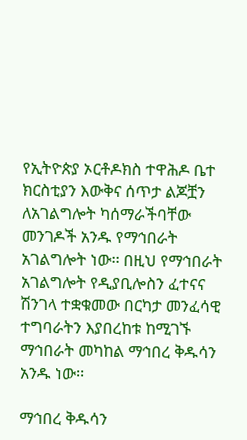የኢትዮጵያ ኦርቶዶክስ ተዋሕዶ ቤተ ክርስቲያን እውቅና ሰጥታ ልጆቿን ለአገልግሎት ካሰማራችባቸው መንገዶች አንዱ የማኅበራት አገልግሎት ነው፡፡ በዚህ የማኅበራት አገልግሎት የዲያቢሎስን ፈተናና ሽንገላ ተቋቁመው በርካታ መንፈሳዊ ተግባራትን እያበረከቱ ከሚገኙ ማኅበራት መካከል ማኅበረ ቅዱሳን አንዱ ነው፡፡

ማኅበረ ቅዱሳን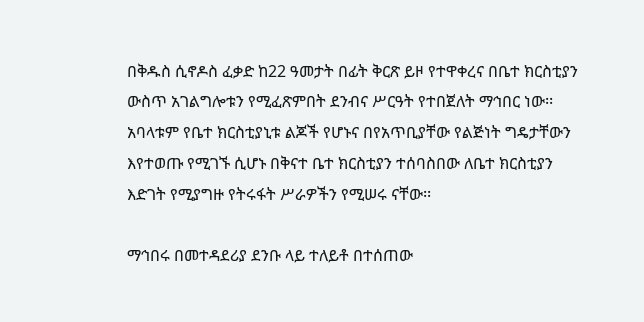በቅዱስ ሲኖዶስ ፈቃድ ከ22 ዓመታት በፊት ቅርጽ ይዞ የተዋቀረና በቤተ ክርስቲያን ውስጥ አገልግሎቱን የሚፈጽምበት ደንብና ሥርዓት የተበጀለት ማኅበር ነው፡፡ አባላቱም የቤተ ክርስቲያኒቱ ልጆች የሆኑና በየአጥቢያቸው የልጅነት ግዴታቸውን እየተወጡ የሚገኙ ሲሆኑ በቅናተ ቤተ ክርስቲያን ተሰባስበው ለቤተ ክርስቲያን እድገት የሚያግዙ የትሩፋት ሥራዎችን የሚሠሩ ናቸው፡፡

ማኅበሩ በመተዳደሪያ ደንቡ ላይ ተለይቶ በተሰጠው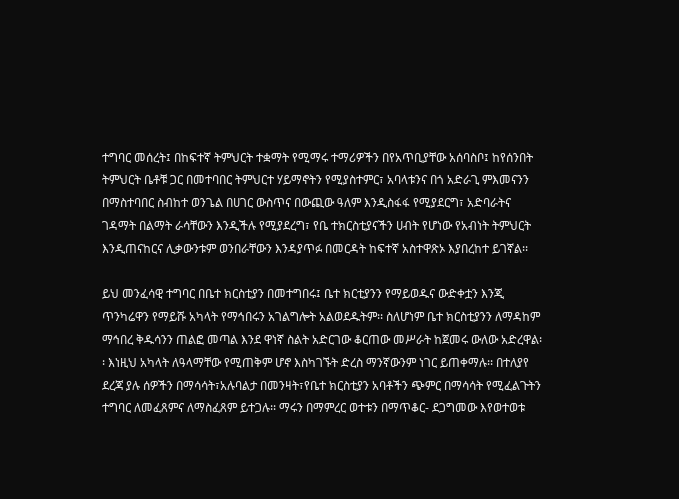ተግባር መሰረት፤ በከፍተኛ ትምህርት ተቋማት የሚማሩ ተማሪዎችን በየአጥቢያቸው አሰባስቦ፤ ከየሰንበት ትምህርት ቤቶቹ ጋር በመተባበር ትምህርተ ሃይማኖትን የሚያስተምር፣ አባላቱንና በጎ አድራጊ ምእመናንን በማስተባበር ስብከተ ወንጌል በሀገር ውስጥና በውጪው ዓለም እንዲስፋፋ የሚያደርግ፣ አድባራትና ገዳማት በልማት ራሳቸውን እንዲችሉ የሚያደረግ፣ የቤ ተክርስቲያናችን ሀብት የሆነው የአብነት ትምህርት እንዲጠናከርና ሊቃውንቱም ወንበራቸውን እንዳያጥፉ በመርዳት ከፍተኛ አስተዋጽኦ እያበረከተ ይገኛል፡፡

ይህ መንፈሳዊ ተግባር በቤተ ክርስቲያን በመተግበሩ፤ ቤተ ክርቲያንን የማይወዱና ውድቀቷን እንጂ ጥንካሬዋን የማይሹ አካላት የማኅበሩን አገልግሎት አልወደዱትም፡፡ ስለሆነም ቤተ ክርስቲያንን ለማዳከም ማኅበረ ቅዱሳንን ጠልፎ መጣል እንደ ዋነኛ ስልት አድርገው ቆርጠው መሥራት ከጀመሩ ውለው አድረዋል፡፡ እነዚህ አካላት ለዓላማቸው የሚጠቅም ሆኖ እስካገኙት ድረስ ማንኛውንም ነገር ይጠቀማሉ፡፡ በተለያየ ደረጃ ያሉ ሰዎችን በማሳሳት፣አሉባልታ በመንዛት፣የቤተ ክርስቲያን አባቶችን ጭምር በማሳሳት የሚፈልጉትን ተግባር ለመፈጸምና ለማስፈጸም ይተጋሉ፡፡ ማሩን በማምረር ወተቱን በማጥቆር- ደጋግመው እየወተወቱ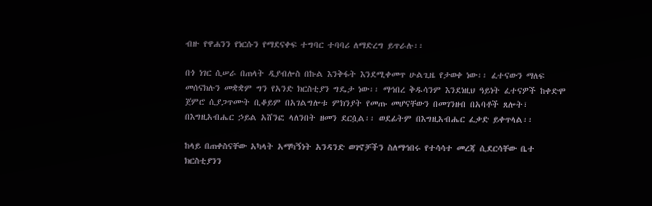ብዙ የዋሐንን የነርሱን የማደናቀፍ ተግባር ተባባሪ ለማድረግ ይጥራሉ፡፡

በጎ ነገር ሲሠራ በጠላት ዲያብሎስ በኩል እንቅፋት እንደሚቀመጥ ሁልጊዜ የታወቀ ነው፡፡ ፈተናውን ማለፍ መሰናክሉን መቋቋም ግን የአንድ ክርስቲያን ግዴታ ነው፡፡ ማኅበረ ቅዱሳንም እንደነዚህ ዓይነት ፈተናዎች ከቀድሞ ጀምሮ ሲያጋጥሙት ቢቆይም በአገልግሎቱ ምክንያት የመጡ መሆናቸውን በመገንዘብ በአባቶች ጸሎት፣ በእግዚአብሔር ኃይል አሸንፎ ላለንበት ዘመን ደርሷል፡፡ ወደፊትም በእግዚአብሔር ፈቃድ ይቀጥላል፡፡

ከላይ በጠቀስናቸው አካላት አማካኝነት አንዳንድ ወገኖቻችን ስለማኅበሩ የተሳሳተ መረጃ ሲደርሳቸው ቤተ ክርስቲያንን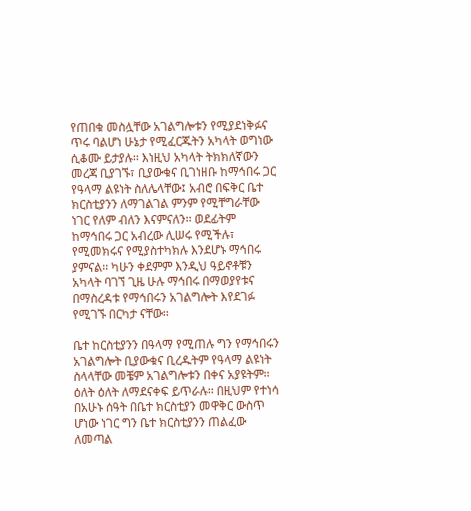የጠበቁ መስሏቸው አገልግሎቱን የሚያደነቅፉና ጥሩ ባልሆነ ሁኔታ የሚፈርጁትን አካላት ወግነው ሲቆሙ ይታያሉ፡፡ እነዚህ አካላት ትክክለኛውን መረጃ ቢያገኙ፣ ቢያውቁና ቢገነዘቡ ከማኅበሩ ጋር የዓላማ ልዩነት ስለሌላቸው፤ አብሮ በፍቅር ቤተ ክርስቲያንን ለማገልገል ምንም የሚቸግራቸው ነገር የለም ብለን እናምናለን፡፡ ወደፊትም ከማኅበሩ ጋር አብረው ሊሠሩ የሚችሉ፣ የሚመክሩና የሚያስተካክሉ እንደሆኑ ማኅበሩ ያምናል፡፡ ካሁን ቀደምም እንዲህ ዓይኖቶቹን አካላት ባገኘ ጊዜ ሁሉ ማኅበሩ በማወያየቱና በማስረዳቱ የማኅበሩን አገልግሎት እየደገፉ የሚገኙ በርካታ ናቸው፡፡

ቤተ ከርስቲያንን በዓላማ የሚጠሉ ግን የማኅበሩን አገልግሎት ቢያውቁና ቢረዱትም የዓላማ ልዩነት ስላላቸው መቼም አገልግሎቱን በቀና አያዩትም፡፡ ዕለት ዕለት ለማደናቀፍ ይጥራሉ፡፡ በዚህም የተነሳ በአሁኑ ሰዓት በቤተ ክርስቲያን መዋቅር ውስጥ ሆነው ነገር ግን ቤተ ክርስቲያንን ጠልፈው ለመጣል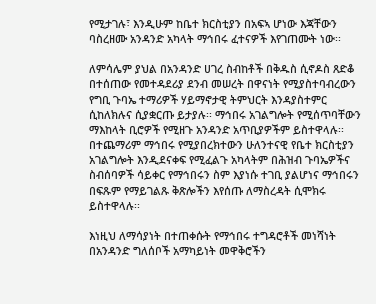የሚታገሉ፣ እንዲሁም ከቤተ ክርስቲያን በአፍኣ ሆነው እጃቸውን ባስረዘሙ አንዳንድ አካላት ማኅበሩ ፈተናዎች እየገጠሙት ነው፡፡

ለምሳሌም ያህል በአንዳንድ ሀገረ ስብከቶች በቅዱስ ሲኖዶስ ጸድቆ በተሰጠው የመተዳደሪያ ደንብ መሠረት በዋናነት የሚያስተባብረውን የግቢ ጉባኤ ተማሪዎች ሃይማኖታዊ ትምህርት እንዳያስተምር ሲከለክሉና ሲያቋርጡ ይታያሉ፡፡ ማኅበሩ አገልግሎት የሚሰጥባቸውን ማእከላት ቢሮዎች የሚዘጉ አንዳንድ አጥቢያዎችም ይስተዋላሉ፡፡ በተጨማሪም ማኅበሩ የሚያበረክተውን ሁለንተናዊ የቤተ ክርስቲያን አገልግሎት እንዲደናቀፍ የሚፈልጉ አካላትም በሕዝብ ጉባኤዎችና ስብሰባዎች ሳይቀር የማኅበሩን ስም እያነሱ ተገቢ ያልሆነና ማኅበሩን በፍጹም የማይገልጹ ቅጽሎችን እየሰጡ ለማስረዳት ሲሞክሩ ይስተዋላሉ፡፡

እነዚህ ለማሳያነት በተጠቀሱት የማኅበሩ ተግዳሮቶች መነሻነት በአንዳንድ ግለሰቦች አማካይነት መዋቅሮችን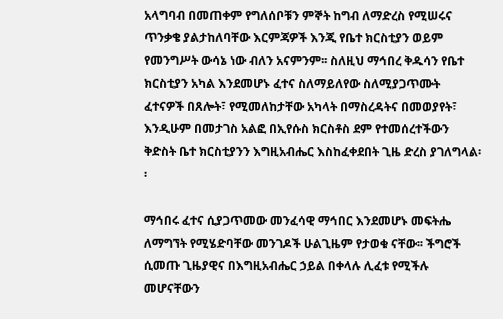አላግባብ በመጠቀም የግለሰቦቹን ምኞት ከግብ ለማድረስ የሚሠሩና ጥንቃቄ ያልታከለባቸው እርምጃዎች እንጂ የቤተ ክርስቲያን ወይም የመንግሥት ውሳኔ ነው ብለን አናምንም፡፡ ስለዚህ ማኅበረ ቅዱሳን የቤተ ክርስቲያን አካል እንደመሆኑ ፈተና ስለማይለየው ስለሚያጋጥሙት ፈተናዎች በጸሎት፣ የሚመለከታቸው አካላት በማስረዳትና በመወያየት፣ እንዲሁም በመታገስ አልፎ በኢየሱስ ክርስቶስ ደም የተመሰረተችውን ቅድስት ቤተ ክርስቲያንን እግዚአብሔር እስከፈቀደበት ጊዜ ድረስ ያገለግላል፡፡

ማኅበሩ ፈተና ሲያጋጥመው መንፈሳዊ ማኅበር እንደመሆኑ መፍትሔ ለማግኘት የሚሄድባቸው መንገዶች ሁልጊዜም የታወቁ ናቸው፡፡ ችግሮች ሲመጡ ጊዜያዊና በእግዚአብሔር ኃይል በቀላሉ ሊፈቱ የሚችሉ መሆናቸውን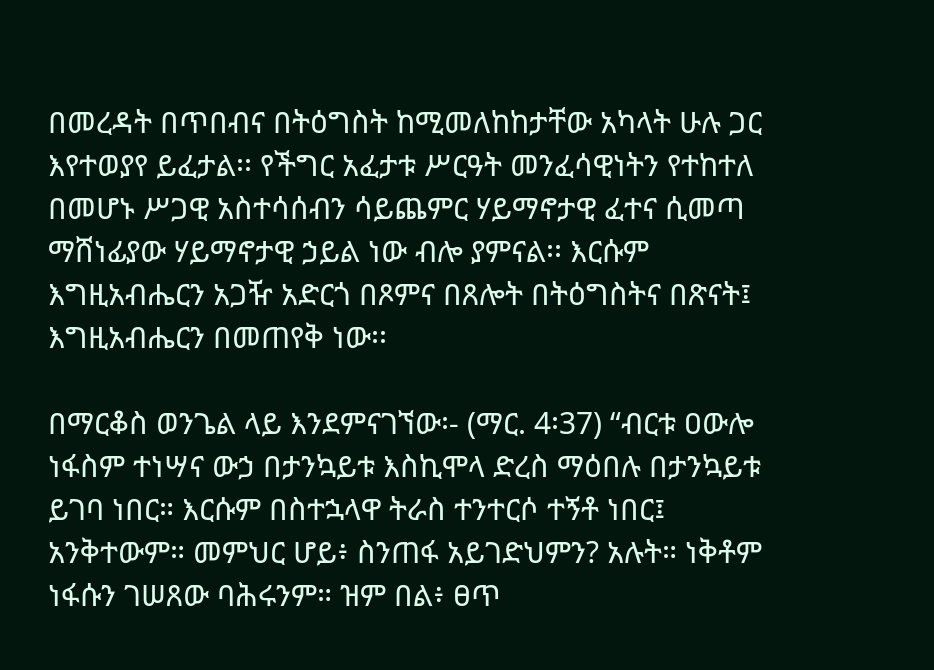በመረዳት በጥበብና በትዕግስት ከሚመለከከታቸው አካላት ሁሉ ጋር እየተወያየ ይፈታል፡፡ የችግር አፈታቱ ሥርዓት መንፈሳዊነትን የተከተለ በመሆኑ ሥጋዊ አስተሳሰብን ሳይጨምር ሃይማኖታዊ ፈተና ሲመጣ ማሸነፊያው ሃይማኖታዊ ኃይል ነው ብሎ ያምናል፡፡ እርሱም እግዚአብሔርን አጋዥ አድርጎ በጾምና በጸሎት በትዕግስትና በጽናት፤ እግዚአብሔርን በመጠየቅ ነው፡፡

በማርቆስ ወንጌል ላይ እንደምናገኘው፡- (ማር. 4፡37) “ብርቱ ዐውሎ ነፋስም ተነሣና ውኃ በታንኳይቱ እስኪሞላ ድረስ ማዕበሉ በታንኳይቱ ይገባ ነበር። እርሱም በስተኋላዋ ትራስ ተንተርሶ ተኝቶ ነበር፤ አንቅተውም። መምህር ሆይ፥ ስንጠፋ አይገድህምን? አሉት። ነቅቶም ነፋሱን ገሠጸው ባሕሩንም። ዝም በል፥ ፀጥ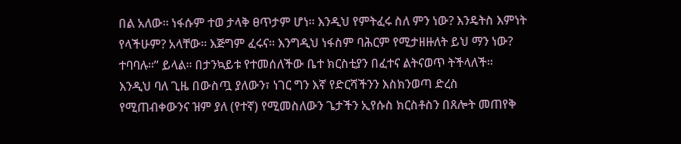በል አለው። ነፋሱም ተወ ታላቅ ፀጥታም ሆነ። እንዲህ የምትፈሩ ስለ ምን ነው? እንዴትስ እምነት የላችሁም? አላቸው። እጅግም ፈሩና። እንግዲህ ነፋስም ባሕርም የሚታዘዙለት ይህ ማን ነው? ተባባሉ።” ይላል፡፡ በታንኳይቱ የተመሰለችው ቤተ ክርስቲያን በፈተና ልትናወጥ ትችላለች፡፡ እንዲህ ባለ ጊዜ በውስጧ ያለውን፣ ነገር ግን እኛ የድርሻችንን እስክንወጣ ድረስ የሚጠብቀውንና ዝም ያለ (የተኛ) የሚመስለውን ጌታችን ኢየሱስ ክርስቶስን በጸሎት መጠየቅ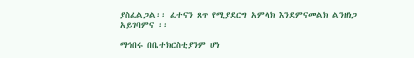ያስፈልጋል፡፡ ፈተናን ጸጥ የሚያደርግ አምላክ እንደምናመልክ ልንዘነጋ አይገባምና ፡፡

ማኅበሩ በቤተክርስቲያንም ሆነ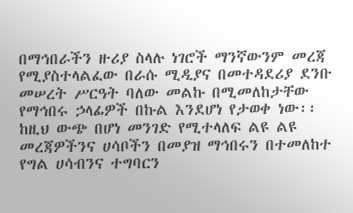በማኅበራችን ዙሪያ ስላሉ ነገሮች ማንኛውንም መረጃ የሚያስተላልፈው በራሱ ሚዲያና በመተዳደሪያ ደንቡ መሠረት ሥርዓት ባለው መልኩ በሚመለከታቸው የማኅበሩ ኃላፊዎች በኩል እንደሆነ የታወቀ ነው፡፡ ከዚህ ውጭ በሆነ መንገድ የሚተላለፍ ልዩ ልዩ መረጃዎችንና ሀሳቦችን በመያዝ ማኅበሩን በተመለከተ የግል ሀሳብንና ተግባርን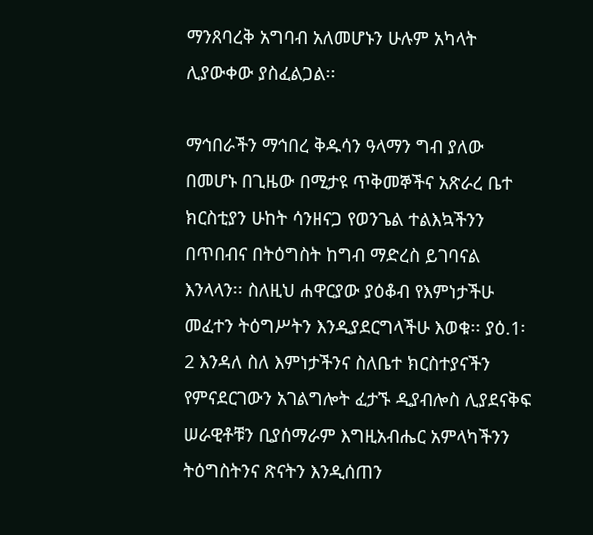ማንጸባረቅ አግባብ አለመሆኑን ሁሉም አካላት ሊያውቀው ያስፈልጋል፡፡

ማኅበራችን ማኅበረ ቅዱሳን ዓላማን ግብ ያለው በመሆኑ በጊዜው በሚታዩ ጥቅመኞችና አጽራረ ቤተ ክርስቲያን ሁከት ሳንዘናጋ የወንጌል ተልእኳችንን በጥበብና በትዕግስት ከግብ ማድረስ ይገባናል እንላላን፡፡ ስለዚህ ሐዋርያው ያዕቆብ የእምነታችሁ መፈተን ትዕግሥትን እንዲያደርግላችሁ እወቁ፡፡ ያዕ.1፡2 እንዳለ ስለ እምነታችንና ስለቤተ ክርስተያናችን የምናደርገውን አገልግሎት ፈታኙ ዲያብሎስ ሊያደናቅፍ ሠራዊቶቹን ቢያሰማራም እግዚአብሔር አምላካችንን ትዕግስትንና ጽናትን እንዲሰጠን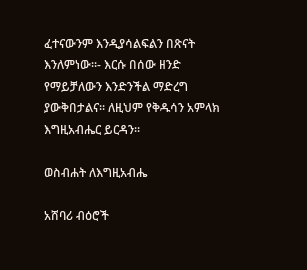ፈተናውንም እንዲያሳልፍልን በጽናት እንለምነው፡፡- እርሱ በሰው ዘንድ የማይቻለውን እንድንችል ማድረግ ያውቅበታልና፡፡ ለዚህም የቅዱሳን አምላክ እግዚአብሔር ይርዳን፡፡

ወስብሐት ለእግዚአብሔ

አሸባሪ ብዕሮች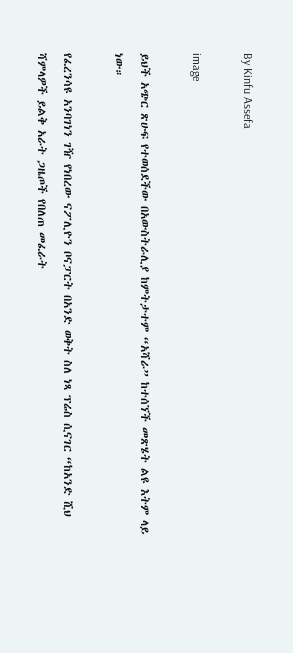By Kinfu Assefa

image

ይህች አጭር ጽሁፍ የተወሰደችው በአውስትራሊያ ከምትታተም “አሻራ” ከተሰኘች መጽሄት ልዩ እትም ላይ ነው።

የፈረንሳዩ አንባገነን ገዥ የነበረው ናፖሊዮን ቦናፓርት በአንድ ወቅት ስለ ነጻ ፕሬስ ሲናገር “ከአንድ ሺህ ሻምላዎች ይልቅ አራት ጋዜጦች የበለጠ መፈራት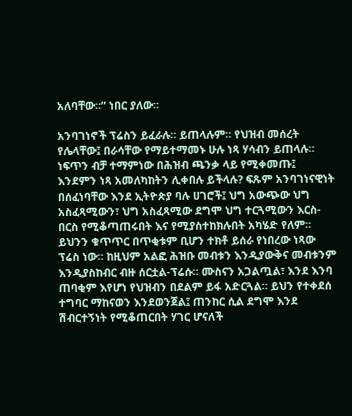አለባቸው።” ነበር ያለው።

አንባገነኖች ፕሬስን ይፈራሉ። ይጠላሉም። የህዝብ መሰረት የሌላቸው፤ በራሳቸው የማይተማመኑ ሁሉ ነጻ ሃሳብን ይጠላሉ። ነፍጥን ብቻ ተማምነው በሕዝብ ጫንቃ ላይ የሚቀመጡ፤ እንደምን ነጻ አመለካከትን ሊቀበሉ ይችላሉ? ፍጹም አንባገነናዊነት በሰፈነባቸው እንደ ኢትዮጵያ ባሉ ሀገሮች፤ ህግ አውጭው ህግ አስፈጻሚውን፣ ህግ አስፈጻሚው ደግሞ ህግ ተርጓሚውን እርስ-በርስ የሚቆጣጠሩበት እና የሚያስተከክሉበት አካሄድ የለም። ይህንን ቁጥጥር በጥቂቱም ቢሆን ተክቶ ይሰራ የነበረው ነጻው ፕሬስ ነው። ከዚህም አልፎ ሕዝቡ መብቱን እንዲያውቅና መብቱንም እንዲያስከብር ብዙ ሰርቷል-ፕሬሱ። ሙስናን አጋልጧል፣ እንደ እንባ ጠባቂም እየሆነ የህዝብን በደልም ይፋ አድርጓል። ይህን የተቀደሰ ተግባር ማከናወን እንደወንጀል፤ ጠንከር ሲል ደግሞ እንደ ሽብርተኝነት የሚቆጠርበት ሃገር ሆናለች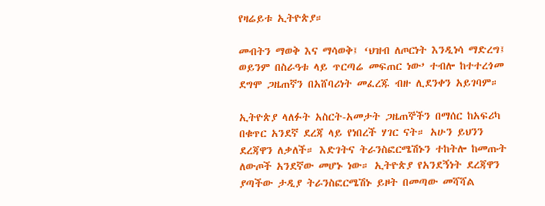የዛሬይቱ ኢትዮጵያ።

መብትን ማወቅ እና ማሳወቅ፤ ‘ህዝብ ለጦርነት እንዲነሳ ማድረግ፤ ወይንም በስራዓቱ ላይ ጥርጣሬ መፍጠር ነው’ ተብሎ ከተተረጎመ ደግሞ ጋዜጠኛን በአሸባሪነት መፈረጁ ብዙ ሊደንቀን አይገባም።

ኢትዮጵያ ላለፉት አስርት-አመታት ጋዜጠኞችን በማሰር ከአፍሪካ በቁጥር አንደኛ ደረጃ ላይ የነበረች ሃገር ናት። አሁን ይህንን ደረጃዋን ለቃለች። እድገትና ትራንስፎርሜሽኑን ተከትሎ ከመጡት ለውጦች አንደኛው መሆኑ ነው። ኢትዮጵያ የአንደኝነት ደረጃዋን ያጣችው ታዲያ ትራንስፎርሜሽኑ ይዞት በመጣው መሻሻል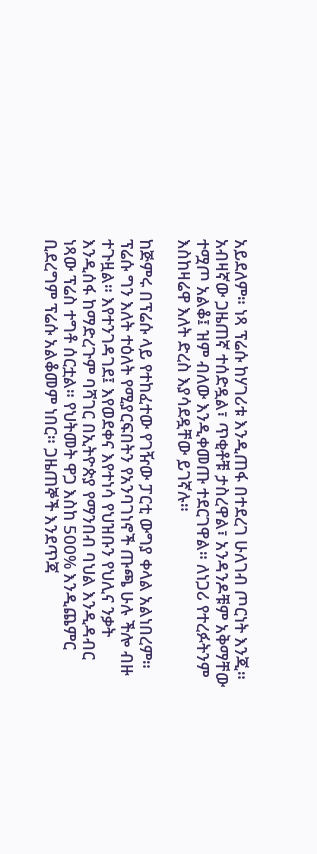አይደለም። ነጻ ፕሬሱ ከሃገሪቱ እንዲጠፋ በተደረገ ሁለገብ ጦርነት እንጂ። አብዛኛው ጋዜጠኛ ተሰድዷል፣ ጥቂቶቹ ታስረዋል፣ አንዳንዶቹም አቅማቸው ተሟጦ አልቆ፤ ዝም ብለው እንዲቀመጡ ተደርገዋል። ለነጋሪ የተረፉትንም እስከዛሬዋ እለት ድረስ እያሳደዷቸው ይገኛሉ።

ከጅምሩ በፕሬሱ ላይ የተከፈተው የገዥው ፓርቲ ውግያ ቀላል አልነበረም። ፕሬሱ ግን እለት ተዕለት የሚያርፍበትን የአንባገነኖች ጡጫ ሁሉ ችሎ ብዙ ተጉዟል። እየተንገዳገደ፤ እየወደቀና እየተነሳ የህዝቡን የህሊና ንቃት እንዲሰፋ ከማድረጉም ባሻገር በኢትዮጵያ የማንበብ ባህል እንዲዳብር ነጻው ፕሬስ ተግቶ ሰርቷል። የህትመት ዋጋ እስከ 500% እንዲጨምር ቢደረግም ፕሬሱ አልቆመም ነበር። ጋዜጠኞች እንደጥጃ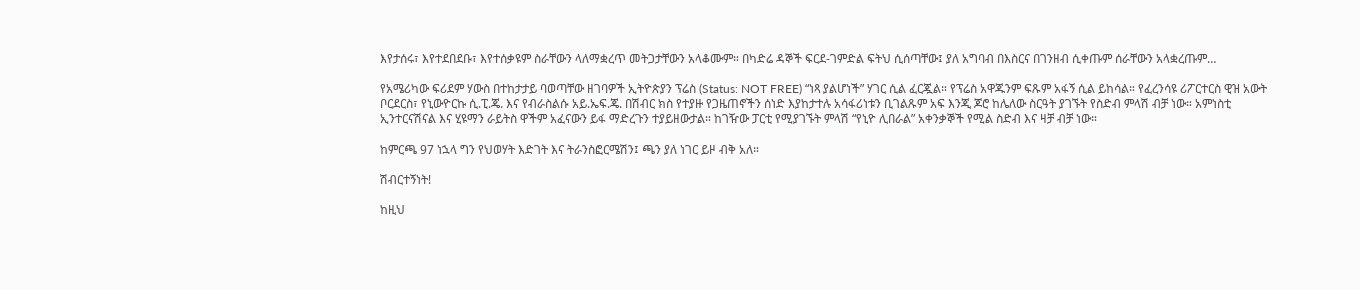እየታሰሩ፣ እየተደበደቡ፣ እየተሰቃዩም ስራቸውን ላለማቋረጥ መትጋታቸውን አላቆሙም። በካድሬ ዳኞች ፍርደ-ገምድል ፍትህ ሲሰጣቸው፤ ያለ አግባብ በእስርና በገንዘብ ሲቀጡም ሰራቸውን አላቋረጡም…

የአሜሪካው ፍሪደም ሃውስ በተከታታይ ባወጣቸው ዘገባዎች ኢትዮጵያን ፕሬስ (Status: NOT FREE) “ነጻ ያልሆነች” ሃገር ሲል ፈርጇል። የፕሬስ አዋጁንም ፍጹም አፋኝ ሲል ይከሳል። የፈረንሳዩ ሪፖርተርስ ዊዝ አውት ቦርደርስ፣ የኒውዮርኩ ሲ.ፒ.ጄ. እና የብራስልሱ አይ.ኤፍ.ጄ. በሽብር ክስ የተያዙ የጋዜጠኖችን ሰነድ እያከታተሉ አሳፋሪነቱን ቢገልጹም አፍ እንጂ ጆሮ ከሌለው ስርዓት ያገኙት የስድብ ምላሽ ብቻ ነው። አምነስቲ ኢንተርናሽናል እና ሂዩማን ራይትስ ዋችም አፈናውን ይፋ ማድረጉን ተያይዘውታል። ከገዥው ፓርቲ የሚያገኙት ምላሽ “የኒዮ ሊበራል” አቀንቃኞች የሚል ስድብ እና ዛቻ ብቻ ነው።

ከምርጫ 97 ነኋላ ግን የህወሃት እድገት እና ትራንስፎርሜሽን፤ ጫን ያለ ነገር ይዞ ብቅ አለ።

ሽብርተኝነት!

ከዚህ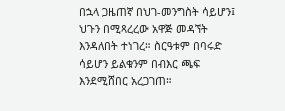በኋላ ጋዜጠኛ በህገ-መንግስት ሳይሆን፤ ህጉን በሚጻረረው አዋጅ መዳኘት እንዳለበት ተነገረ። ስርዓቱም በባሩድ ሳይሆን ይልቁንም በብእር ጫፍ እንደሚሸበር አረጋገጠ።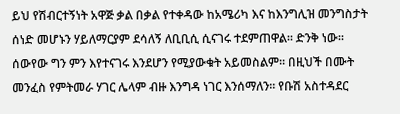ይህ የሽብርተኝነት አዋጅ ቃል በቃል የተቀዳው ከአሜሪካ እና ከእንግሊዝ መንግስታት ሰነድ መሆኑን ሃይለማርያም ደሳለኝ ለቢቢሲ ሲናገሩ ተደምጠዋል። ድንቅ ነው። ሰውየው ግን ምን እየተናገሩ እንደሆን የሚያውቁት አይመስልም። በዚህች በሙት መንፈስ የምትመራ ሃገር ሌላም ብዙ እንግዳ ነገር እንሰማለን። የቡሽ አስተዳደር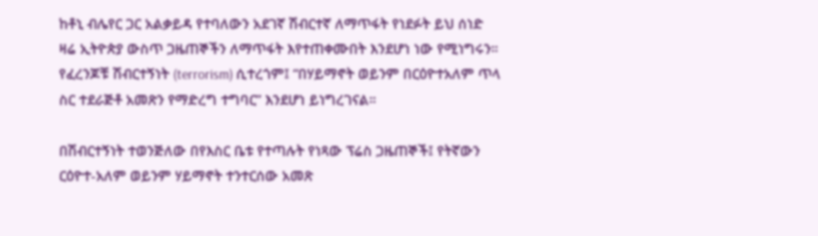ከቶኒ ብሌየር ጋር አልቃይዳ የተባለውን አደገኛ ሽብርተኛ ለማጥፋት የነደፉት ይህ ሰነድ ዛሬ ኢትዮጵያ ውስጥ ጋዜጠኞችን ለማጥፋት እየተጠቀሙበት እንደሆነ ነው የሚነግሩን። የፈረንጆቹ ሽብርተኝነት (terrorism) ሲተረጎም፤ “በሃይማኖት ወይንም በርዕዮተአለም ጥላ ስር ተደራጅቶ አመጽን የማድረግ ተግባር” እንደሆነ ይነግረገናል።

በሽብርተኝነት ተወንጅለው በየእስር ቤቱ የተጣሉት የነጻው ፕሬስ ጋዜጠኞች፤ የትኛውን ርዕዮተ-አለም ወይንም ሃይማኖት ተንተርሰው አመጽ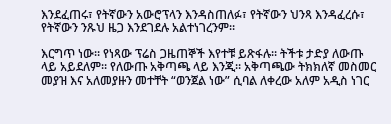እንደፈጠሩ፣ የትኛውን አውሮፕላን እንዳስጠለፉ፣ የትኛውን ህንጻ እንዳፈረሱ፣ የትኛውን ንጹህ ዜጋ እንደገደሉ አልተነገረንም።

እርግጥ ነው። የነጻው ፕሬስ ጋዜጠኞች እየተቹ ይጽፋሉ። ትችቱ ታድያ ለውጡ ላይ አይደለም። የለውጡ አቅጣጫ ላይ እንጂ። አቅጣጫው ትክክለኛ መስመር መያዝ እና አለመያዙን መተቸት “ወንጀል ነው” ሲባል ለቀረው አለም አዲስ ነገር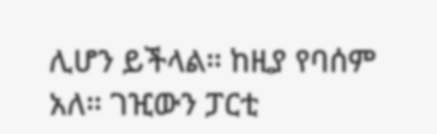ሊሆን ይችላል። ከዚያ የባሰም አለ። ገዢውን ፓርቲ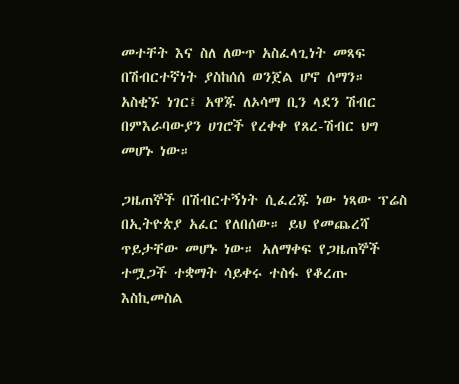መተቸት እና ስለ ለውጥ አስፈላጊነት መጻፍ በሽብርተኛነት ያስከሰሰ ወንጀል ሆኖ ሰማን። አስቂኙ ነገር፤ አዋጁ ለኦሳማ ቢን ላደን ሽብር በምእራባውያን ሀገሮች የረቀቀ የጸረ-ሽብር ህግ መሆኑ ነው።

ጋዜጠኞች በሽብርተኝነት ሲፈረጁ ነው ነጻው ፕሬስ በኢትዮጵያ አፈር የለበሰው። ይህ የመጨረሻ ጥይታቸው መሆኑ ነው። አለማቀፍ የጋዜጠኞች ተሟጋች ተቋማት ሳይቀሩ ተስፋ የቆረጡ እስኪመስል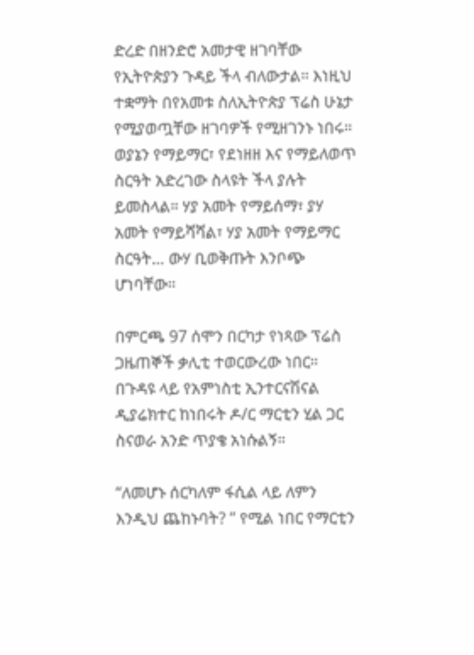ድረድ በዘንድሮ አመታዊ ዘገባቸው የኢትዮጵያን ጉዳይ ችላ ብለውታል። እነዚህ ተቋማት በየአመቱ ስለኢትዮጵያ ፕሬስ ሁኔታ የሚያወጧቸው ዘገባዎች የሚዘገንኑ ነበሩ። ወያኔን የማይማር፣ የደነዘዘ እና የማይለወጥ ስርዓት አድረገው ስላዩት ችላ ያሉት ይመስላል። ሃያ አመት የማይሰማ፣ ያሃ አመት የማይሻሻል፣ ሃያ አመት የማይማር ስርዓት… ውሃ ቢወቅጡት እንቦጭ ሆነባቸው።

በምርጫ 97 ሰሞን በርካታ የነጻው ፕሬስ ጋዜጠኞች ቃሊቲ ተወርውረው ነበር። በጉዳዩ ላይ የአምነስቲ ኢንተርናሽናል ዲያሬክተር ከነበሩት ዶ/ር ማርቲን ሂል ጋር ስናወራ አንድ ጥያቄ አነሱልኝ።

“ለመሆኑ ሰርካለም ፋሲል ላይ ለምን እንዲህ ጨከኑባት? ” የሚል ነበር የማርቲን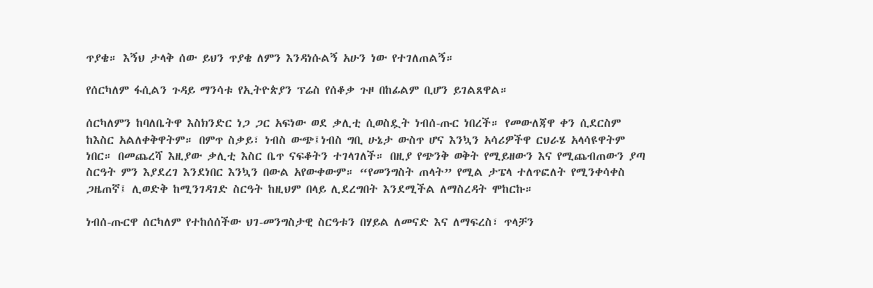ጥያቄ። እኝህ ታላቅ ሰው ይህን ጥያቄ ለምን እንዳነሱልኝ አሁን ነው የተገለጠልኝ።

የሰርካለም ፋሲልን ጉዳይ ማንሳቱ የኢትዮጵያን ፕሬስ የሰቆቃ ጉዞ በከፊልም ቢሆን ይገልጸዋል።

ሰርካለምን ከባለቤትዋ እስክንድር ነጋ ጋር አፍነው ወደ ቃሊቲ ሲወስዷት ነብሰ-ጡር ነበረች። የመውለጃዋ ቀን ሲደርስም ከእስር አልለቀቅዋትም። በምጥ ስቃይ፣ ነብስ ውጭ፤ነብስ ግቢ ሁኔታ ውስጥ ሆና እንኳን አሳሪዎችዋ ርህራሄ አላሳዩዋትም ነበር። በመጨረሻ እዚያው ቃሊቲ እስር ቤጥ ናፍቆትን ተገላገለች። በዚያ የጭንቅ ወቅት የሚይዘውን እና የሚጨብጠውን ያጣ ስርዓት ምን እያደረገ እንደነበር እንኳን በውል አየውቀውም። “የመንግስት ጠላት” የሚል ታፔላ ተለጥፎለት የሚንቀሳቀስ ጋዜጠኛ፤ ሊወድቅ ከሚንገዳገድ ስርዓት ከዚህም በላይ ሊደረግበት እንደሚችል ለማስረዳት ሞከርኩ።

ነብሰ-ጡርዋ ሰርካለም የተከሰሰችው ህገ-መንግስታዊ ስርዓቱን በሃይል ለመናድ እና ለማፍረስ፣ ጥላቻን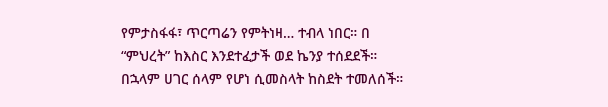የምታስፋፋ፣ ጥርጣሬን የምትነዛ… ተብላ ነበር። በ “ምህረት” ከእስር እንደተፈታች ወደ ኬንያ ተሰደደች። በኋላም ሀገር ሰላም የሆነ ሲመስላት ከስደት ተመለሰች።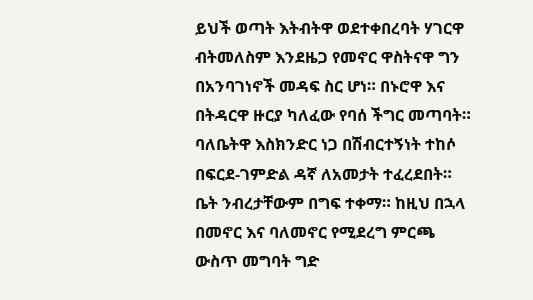ይህች ወጣት እትብትዋ ወደተቀበረባት ሃገርዋ ብትመለስም እንደዜጋ የመኖር ዋስትናዋ ግን በአንባገነኖች መዳፍ ስር ሆነ። በኑሮዋ እና በትዳርዋ ዙርያ ካለፈው የባሰ ችግር መጣባት። ባለቤትዋ እስክንድር ነጋ በሽብርተኝነት ተከሶ በፍርደ-ገምድል ዳኛ ለአመታት ተፈረደበት። ቤት ንብረታቸውም በግፍ ተቀማ። ከዚህ በኋላ በመኖር እና ባለመኖር የሚደረግ ምርጫ ውስጥ መግባት ግድ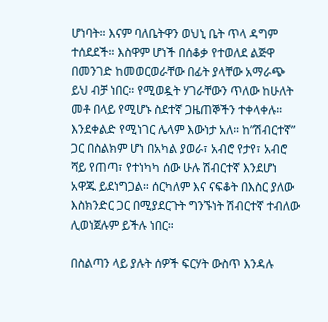ሆነባት። እናም ባለቤትዋን ወህኒ ቤት ጥላ ዳግም ተሰደደች። እስዋም ሆነች በሰቆቃ የተወለደ ልጅዋ በመንገድ ከመወርወራቸው በፊት ያላቸው አማራጭ ይህ ብቻ ነበር። የሚወዷት ሃገራቸውን ጥለው ከሁለት መቶ በላይ የሚሆኑ ስደተኛ ጋዜጠኞችን ተቀላቀሉ። እንደቀልድ የሚነገር ሌላም እውነታ አለ። ከ”ሽብርተኛ” ጋር በስልክም ሆነ በአካል ያወራ፣ አብሮ የታየ፣ አብሮ ሻይ የጠጣ፣ የተነካካ ሰው ሁሉ ሽብርተኛ እንደሆነ አዋጁ ይደነግጋል። ሰርካለም እና ናፍቆት በእስር ያለው እስክንድር ጋር በሚያደርጉት ግንኙነት ሽብርተኛ ተብለው ሊወነጀሉም ይችሉ ነበር።

በስልጣን ላይ ያሉት ሰዎች ፍርሃት ውስጥ እንዳሉ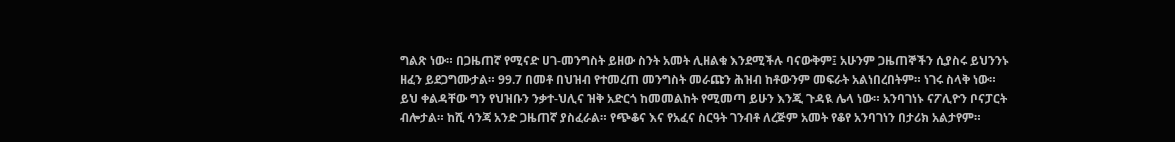ግልጽ ነው። በጋዜጠኛ የሚናድ ሀገ-መንግስት ይዘው ስንት አመት ሊዘልቁ እንደሚችሉ ባናውቅም፤ አሁንም ጋዜጠኞችን ሲያስሩ ይህንንኑ ዘፈን ይደጋግሙታል። 99.7 በመቶ በህዝብ የተመረጠ መንግስት መራጩን ሕዝብ ከቶውንም መፍራት አልነበረበትም። ነገሩ ስላቅ ነው። ይህ ቀልዳቸው ግን የህዝቡን ንቃተ-ህሊና ዝቅ አድርጎ ከመመልከት የሚመጣ ይሁን እንጂ ጉዳዪ ሌላ ነው። አንባገነኑ ናፖሊዮን ቦናፓርት ብሎታል። ከሺ ሳንጃ አንድ ጋዜጠኛ ያስፈራል። የጭቆና እና የአፈና ስርዓት ገንብቶ ለረጅም አመት የቆየ አንባገነን በታሪክ አልታየም።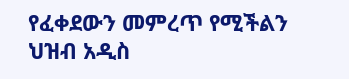የፈቀደውን መምረጥ የሚችልን ህዝብ አዲስ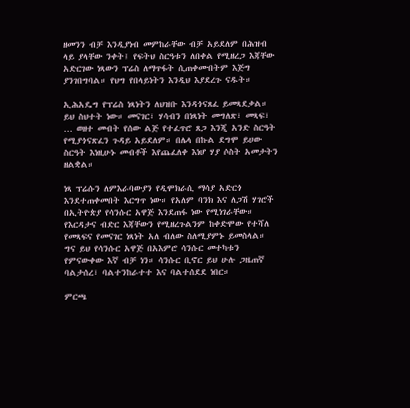ዘመንን ብቻ እንዲያነብ መምከራቸው ብቻ አይደለም በሕዝብ ላይ ያላቸው ንቀት፤ የፍትህ ስርዓቱን ለበቀል የሚዘረጋ እጃቸው አድርገው ነጻውን ፕሬስ ለማጥፋት ሲጠቀሙበትም እጅግ ያንገበግባል። የህግ የበላይነትን እንዲህ እያደረጉ ናዱት።

ኢሕአዴግ የፕሬስ ነጻነትን ለህዝቡ እንዳጎናጸፈ ይመጻደቃል። ይህ ስህተት ነው። መናገር፣ ሃሳብን በነጻነት መግለጽ፣ መጻፍ፣ … ወዘተ መብት የሰው ልጅ የተፈጥሮ ጸጋ እንጂ አንድ ስርዓት የሚያጎናጽፈን ጉዳይ አይደለም። በሌላ በኩል ደግሞ ይሀው ስርዓት እነዚሁኑ መብቶች እየጨፈለቀ እነሆ ሃያ ሶስት አመታትን ዘልቋል።

ነጻ ፕሬሱን ለምእራባውያን የዲሞክራሲ ማሳያ አድርጎ እንደተጠቀመበት እርግጥ ነው። የአለም ባንክ እና ለጋሽ ሃገሮች በኢትዮጵያ የሳንሱር አዋጅ እንደጠፋ ነው የሚነገራቸው። የእርዳታና ብድር እጃቸውን የሚዘረጉልንም ከቀድሞው የተሻለ የመጻፍና የመናገር ነጻነት አለ ብለው ስለሚያምኑ ይመስላል። ግና ይህ የሳንሱር አዋጅ በአእምሮ ሳንሱር መተካቱን የምናውቀው እኛ ብቻ ነን። ሳንሱር ቢኖር ይህ ሁሉ ጋዜጠኛ ባልታሰረ፣ ባልተንከራተተ እና ባልተሰደደ ነበር።

ምርጫ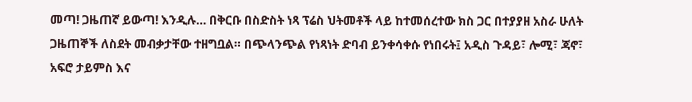መጣ! ጋዜጠኛ ይውጣ! እንዲሉ… በቅርቡ በስድስት ነጻ ፕሬስ ህትመቶች ላይ ከተመሰረተው ክስ ጋር በተያያዘ አስራ ሁለት ጋዜጠኞች ለስደት መብቃታቸው ተዘግቧል። በጭላንጭል የነጻነት ድባብ ይንቀሳቀሱ የነበሩት፤ አዲስ ጉዳይ፣ ሎሚ፣ ጃኖ፣ አፍሮ ታይምስ እና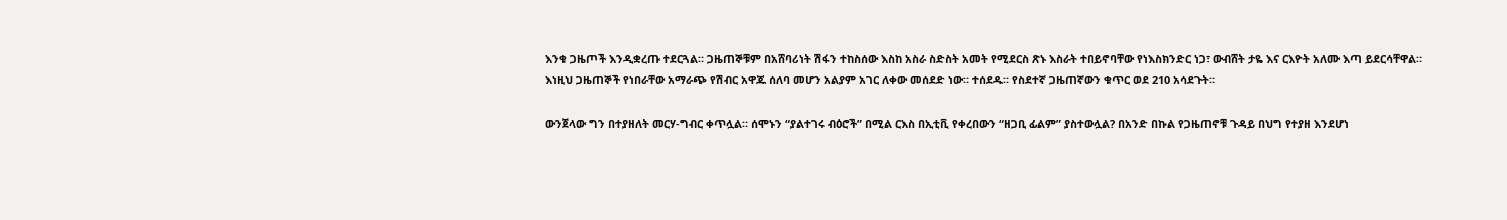እንቁ ጋዜጦች እንዲቋረጡ ተደርጓል። ጋዜጠኞቹም በአሸባሪነት ሽፋን ተከስሰው እስከ አስራ ስድስት አመት የሚደርስ ጽኑ እስራት ተበይኖባቸው የነእስክንድር ነጋ፣ ውብሸት ታዬ እና ርእዮት አለሙ እጣ ይደርሳቸዋል። እነዚህ ጋዜጠኞች የነበራቸው አማራጭ የሽብር አዋጁ ሰለባ መሆን አልያም አገር ለቀው መሰደድ ነው። ተሰደዱ። የስደተኛ ጋዜጠኛውን ቁጥር ወደ 210 አሳደጉት።

ውንጀላው ግን በተያዘለት መርሃ-ግብር ቀጥሏል። ሰሞኑን “ያልተገሩ ብዕሮች” በሚል ርእስ በኢቲቪ የቀረበውን “ዘጋቢ ፊልም” ያስተውሏል? በአንድ በኩል የጋዜጠኖቹ ጉዳይ በህግ የተያዘ እንደሆነ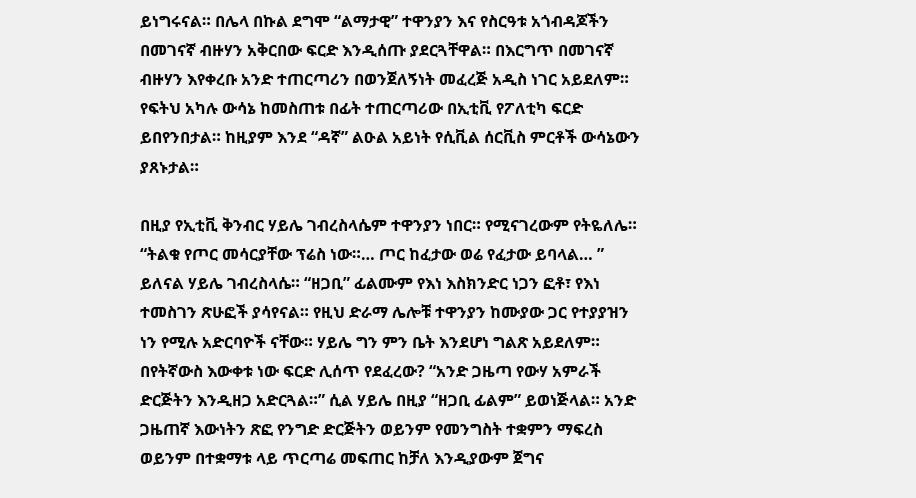ይነግሩናል። በሌላ በኩል ደግሞ “ልማታዊ” ተዋንያን እና የስርዓቱ አጎብዳጆችን በመገናኛ ብዙሃን አቅርበው ፍርድ እንዲሰጡ ያደርጓቸዋል። በእርግጥ በመገናኛ ብዙሃን እየቀረቡ አንድ ተጠርጣሪን በወንጀለኝነት መፈረጅ አዲስ ነገር አይደለም። የፍትህ አካሉ ውሳኔ ከመስጠቱ በፊት ተጠርጣሪው በኢቲቪ የፖለቲካ ፍርድ ይበየንበታል። ከዚያም እንደ “ዳኛ” ልዑል አይነት የሲቪል ሰርቪስ ምርቶች ውሳኔውን ያጸኑታል።

በዚያ የኢቲቪ ቅንብር ሃይሌ ገብረስላሴም ተዋንያን ነበር። የሚናገረውም የትዬለሌ። “ትልቁ የጦር መሳርያቸው ፕሬስ ነው።… ጦር ከፈታው ወሬ የፈታው ይባላል… ” ይለናል ሃይሌ ገብረስላሴ። “ዘጋቢ” ፊልሙም የእነ እስክንድር ነጋን ፎቶ፣ የእነ ተመስገን ጽሁፎች ያሳየናል። የዚህ ድራማ ሌሎቹ ተዋንያን ከሙያው ጋር የተያያዝን ነን የሚሉ አድርባዮች ናቸው። ሃይሌ ግን ምን ቤት እንደሆነ ግልጽ አይደለም። በየትኛውስ እውቀቱ ነው ፍርድ ሊሰጥ የደፈረው? “አንድ ጋዜጣ የውሃ አምራች ድርጅትን እንዲዘጋ አድርጓል።” ሲል ሃይሌ በዚያ “ዘጋቢ ፊልም” ይወነጅላል። አንድ ጋዜጠኛ እውነትን ጽፎ የንግድ ድርጅትን ወይንም የመንግስት ተቋምን ማፍረስ ወይንም በተቋማቱ ላይ ጥርጣሬ መፍጠር ከቻለ እንዲያውም ጀግና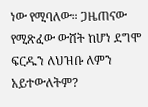ነው የሚባለው። ጋዜጠናው የሚጽፈው ውሸት ከሆነ ደግሞ ፍርዱን ለህዝቡ ለምን አይተውለትም?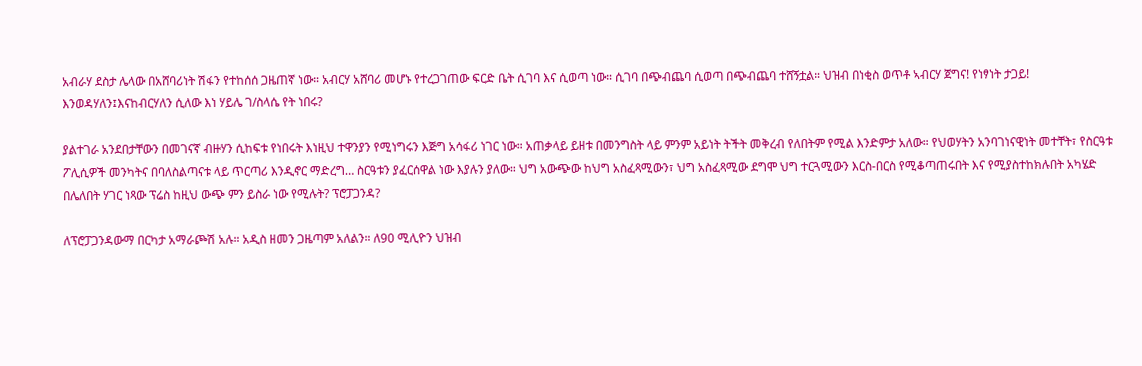አብራሃ ደስታ ሌላው በአሸባሪነት ሽፋን የተከሰሰ ጋዜጠኛ ነው። አብርሃ አሸባሪ መሆኑ የተረጋገጠው ፍርድ ቤት ሲገባ እና ሲወጣ ነው። ሲገባ በጭብጨባ ሲወጣ በጭብጨባ ተሸኝቷል። ህዝብ በነቂስ ወጥቶ ኣብርሃ ጀግና! የነፃነት ታጋይ! እንወዳሃለን፤እናከብርሃለን ሲለው እነ ሃይሌ ገ/ስላሴ የት ነበሩ?

ያልተገራ አንደበታቸውን በመገናኛ ብዙሃን ሲከፍቱ የነበሩት እነዚህ ተዋንያን የሚነግሩን እጅግ አሳፋሪ ነገር ነው። አጠቃላይ ይዘቱ በመንግስት ላይ ምንም አይነት ትችት መቅረብ የለበትም የሚል እንድምታ አለው። የህወሃትን አንባገነናዊነት መተቸት፣ የስርዓቱ ፖሊሲዎች መንካትና በባለስልጣናቱ ላይ ጥርጣሪ እንዲኖር ማድረግ… ስርዓቱን ያፈርሰዋል ነው እያሉን ያለው። ህግ አውጭው ከህግ አስፈጻሚውን፣ ህግ አስፈጻሚው ደግሞ ህግ ተርጓሚውን እርስ-በርስ የሚቆጣጠሩበት እና የሚያስተከክሉበት አካሄድ በሌለበት ሃገር ነጻው ፕሬስ ከዚህ ውጭ ምን ይስራ ነው የሚሉት? ፕሮፓጋንዳ?

ለፕሮፓጋንዳውማ በርካታ አማራጮሽ አሉ። አዲስ ዘመን ጋዜጣም አለልን። ለ90 ሚሊዮን ህዝብ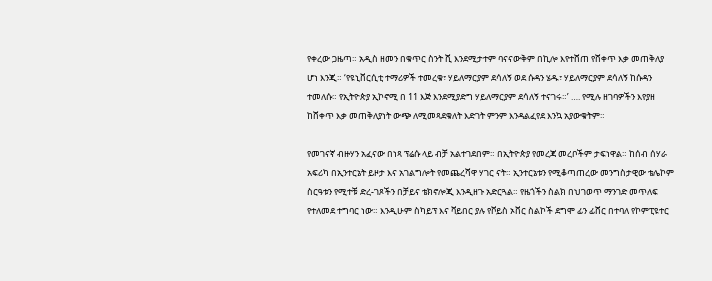የቀረው ጋዜጣ። አዲስ ዘመን በቁጥር ስንት ሺ እንደሚታተም ባናናውቅም በኪሎ እየተሸጠ የሸቀጥ እቃ መጠቅለያ ሆነ እንጂ። ‘የዩኒቨርሲቲ ተማሪዎች ተመረቁ፣ ሃይለማርያም ደሳለኝ ወደ ሱዳን ሄዱ፣ ሃይለማርያም ደሳለኝ ከሱዳን ተመለሱ። የኢትዮጵያ ኢኮኖሚ በ 11 እጅ እንደሚያድግ ሃይለማርያም ደሳለኝ ተናገሩ።’ …. የሚሉ ዘገባዎችን እየያዘ ከሸቀጥ እቃ መጠቅለያነት ውጭ ለሚመጻደቁለት እድገት ምንም እንዳልፈየደ እንኳ አያውቁትም።

የመገናኛ ብዙሃን አፈናው በነጻ ፕሬሱ ላይ ብቻ አልተገደበም። በኢትዮጵያ የመረጃ መረቦችም ታፍነዋል። ከሰብ ሰሃራ አፍሪካ በኢንተርኔት ይዞታ እና አገልግሎት የመጨረሻዋ ሃገር ናት። ኢንተርኔቱን የሚቆጣጠረው መንግስታዊው ቴሌኮም ስርዓቱን የሚተቹ ድረ-ገጾችን በቻይና ቴክኖሎጂ እንዲዘጉ አድርጓል። የዜጎችን ስልክ በህገወጥ ማንገድ መጥለፍ የተለመደ ተግባር ነው። እንዲሁም ስካይፕ እና ቫይበር ያሉ የቮይስ ኦቨር ስልኮች ደግሞ ፊን ፊሸር በተባለ የኮምፒዩተር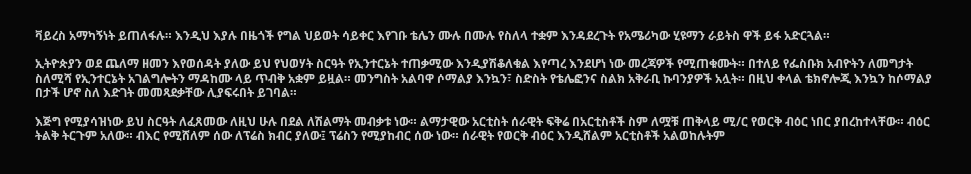ቫይረስ አማካኝነት ይጠለፋሉ። እንዲህ እያሉ በዜጎች የግል ህይወት ሳይቀር እየገቡ ቴሌን ሙሉ በሙሉ የስለላ ተቋም እንዳደረጉት የአሜሪካው ሂዩማን ራይትስ ዋች ይፋ አድርጓል።

ኢትዮጵያን ወደ ጨለማ ዘመን እየወሰዳት ያለው ይህ የህወሃት ስርዓት የኢንተርኔት ተጠቃሚው እንዲያሽቆለቁል እየጣረ እንደሆነ ነው መረጃዎች የሚጠቁሙት። በተለይ የፌስቡክ አብዮትን ለመግታት ስለሚሻ የኢንተርኔት አገልግሎትን ማዳከሙ ላይ ጥብቅ አቋም ይዟል። መንግስት አልባዋ ሶማልያ እንኳን፣ ስድስት የቴሌፎንና ስልክ አቅራቢ ኩባንያዎች አሏት። በዚህ ቀላል ቴክኖሎጂ እንኳን ከሶማልያ በታች ሆኖ ስለ እድገት መመጻደቃቸው ሊያፍሩበት ይገባል።

እጅግ የሚያሳዝነው ይህ ስርዓት ለፈጸመው ለዚህ ሁሉ በደል ለሽልማት መብቃቱ ነው። ልማታዊው አርቲስት ሰራዊት ፍቅሬ በአርቲስቶች ስም ለሟቹ ጠቅላይ ሚ/ር የወርቅ ብዕር ነበር ያበረከተላቸው። ብዕር ትልቅ ትርጉም አለው። ብእር የሚሸለም ሰው ለፕሬስ ክብር ያለው፤ ፕሬስን የሚያከብር ሰው ነው። ሰራዊት የወርቅ ብዕር እንዲሸልም አርቲስቶች አልወከሉትም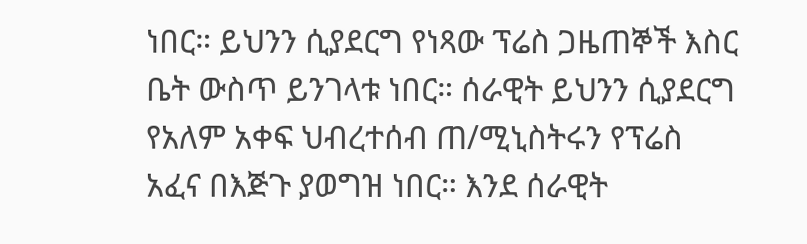ነበር። ይህንን ሲያደርግ የነጻው ፕሬስ ጋዜጠኞች እስር ቤት ውስጥ ይንገላቱ ነበር። ሰራዊት ይህንን ሲያደርግ የአለም አቀፍ ህብረተሰብ ጠ/ሚኒስትሩን የፕሬስ አፈና በእጅጉ ያወግዝ ነበር። እንደ ሰራዊት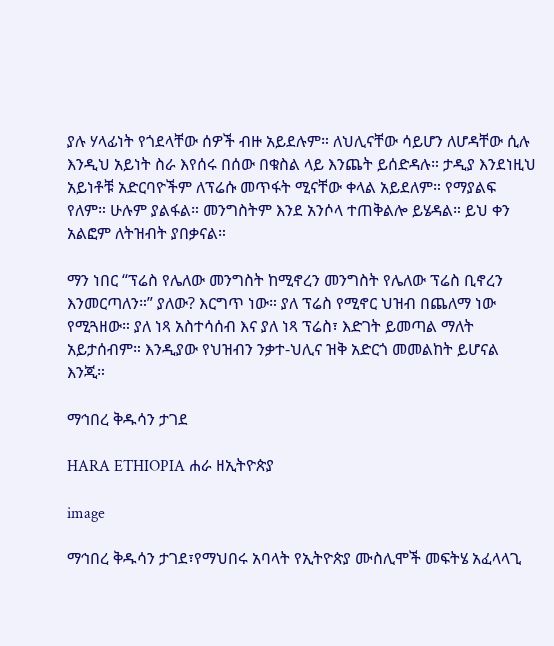ያሉ ሃላፊነት የጎደላቸው ሰዎች ብዙ አይደሉም። ለህሊናቸው ሳይሆን ለሆዳቸው ሲሉ እንዲህ አይነት ስራ እየሰሩ በሰው በቁስል ላይ እንጨት ይሰድዳሉ። ታዲያ እንደነዚህ አይነቶቹ አድርባዮችም ለፕሬሱ መጥፋት ሚናቸው ቀላል አይደለም። የማያልፍ የለም። ሁሉም ያልፋል። መንግስትም እንደ አንሶላ ተጠቅልሎ ይሄዳል። ይህ ቀን አልፎም ለትዝብት ያበቃናል።

ማን ነበር “ፕሬስ የሌለው መንግስት ከሚኖረን መንግስት የሌለው ፕሬስ ቢኖረን እንመርጣለን።” ያለው? እርግጥ ነው። ያለ ፕሬስ የሚኖር ህዝብ በጨለማ ነው የሚጓዘው። ያለ ነጻ አስተሳሰብ እና ያለ ነጻ ፕሬስ፣ እድገት ይመጣል ማለት አይታሰብም። እንዲያው የህዝብን ንቃተ-ህሊና ዝቅ አድርጎ መመልከት ይሆናል እንጂ።

ማኅበረ ቅዱሳን ታገደ

HARA ETHIOPIA ሐራ ዘኢትዮጵያ

image

ማኅበረ ቅዱሳን ታገደ፣የማህበሩ አባላት የኢትዮጵያ ሙስሊሞች መፍትሄ አፈላላጊ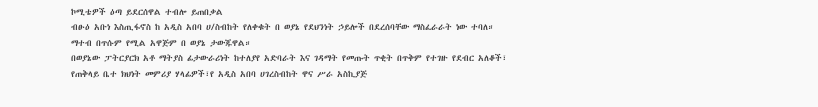ኮሚቴዎች ዕጣ ይደርሰዋል ተብሎ ይጠበቃል
ብፁዕ አቡነ እስጢፋኖስ ከ አዲስ አበባ ሀ/ስብከት የለቀቁት በ ወያኔ የደህንነት ኃይሎች በደረሰባቸው ማስፈራራት ነው ተባለ። ማተብ በጥሱም የሚል አዋጅም በ ወያኔ ታውጁዋል።
በወያኔው ፓትርያርክ አቶ ማትያስ ፊታውራሪነት ከተለያየ አድባራት እና ገዳማት የመጡት ጥቂት በጥቅም የተገዙ የደብር አለቆች፣ የጠቅላይ ቤተ ክህነት መምሪያ ሃላፊዎች፣የ አዲስ አበባ ሀገረስብከት ዋና ሥራ አስኪያጅ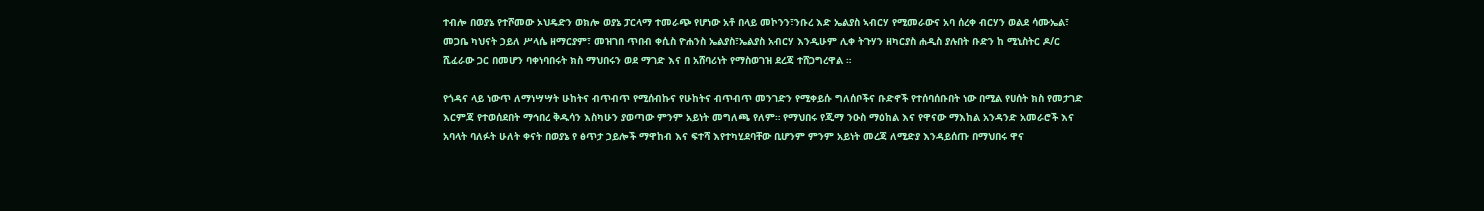ተብሎ በወያኔ የተሾመው ኦህዴድን ወክሎ ወያኔ ፓርላማ ተመራጭ የሆነው አቶ በላይ መኮንን፣ንቡረ እድ ኤልያስ ኣብርሃ የሚመራውና አባ ሰረቀ ብርሃን ወልደ ሳሙኤል፣ መጋቤ ካህናት ኃይለ ሥላሴ ዘማርያም፣ መዝገበ ጥበብ ቀሲስ ዮሐንስ ኤልያስ፣ኤልያስ አብርሃ እንዲሁም ሊቀ ትጉሃን ዘካርያስ ሐዲስ ያሉበት ቡድን ከ ሚኒስትር ዶ/ር ሺፈራው ጋር በመሆን ባቀነባበሩት ክስ ማህበሩን ወደ ማገድ እና በ አሸባሪነት የማስወገዝ ደረጃ ተሸጋግረዋል ።

የጎዳና ላይ ነውጥ ለማነሣሣት ሁከትና ብጥብጥ የሚሰብኩና የሁከትና ብጥብጥ መንገድን የሚቀይሱ ግለሰቦችና ቡድኖች የተሰባሰቡበት ነው በሚል የሀሰት ክስ የመታገድ እርምጃ የተወሰደበት ማኅበረ ቅዱሳን እስካሁን ያወጣው ምንም አይነት መግለጫ የለም። የማህበሩ የጂማ ንዑስ ማዕከል እና የዋናው ማእከል አንዳንድ አመራሮች እና አባላት ባለፉት ሁለት ቀናት በወያኔ የ ፅጥታ ኃይሎች ማዋከብ እና ፍተሻ እየተካሂደባቸው ቢሆንም ምንም አይነት መረጃ ለሚድያ እንዳይሰጡ በማህበሩ ዋና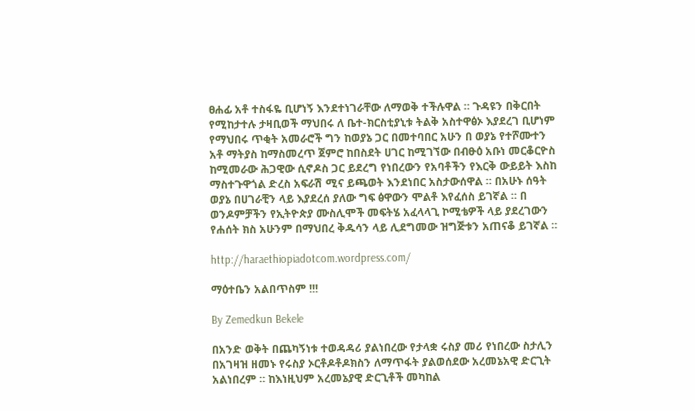ፀሐፊ አቶ ተስፋዬ ቢሆነኝ እንደተነገራቸው ለማወቅ ተችሉዋል ። ጉዳዩን በቅርበት የሚከታተሉ ታዛቢወች ማህበሩ ለ ቤተ-ክርስቲያኒቱ ትልቅ አስተዋፅኦ እያደረገ ቢሆነም የማህበሩ ጥቂት አመራሮች ግን ከወያኔ ጋር በመተባበር አሁን በ ወያኔ የተሾሙተን አቶ ማትያስ ከማስመረጥ ጀምሮ ከበስደት ሀገር ከሚገኘው በብፁዕ አቡነ መርቆርዮስ ከሚመራው ሕጋዊው ሲኖዶስ ጋር ይደረግ የነበረውን የአባቶችን የእርቅ ውይይት እስከ ማስተጉዋጎል ድረስ አፍራሽ ሚና ይጫወት እንደነበር አስታውሰዋል ። በአሁኑ ሰዓት ወያኔ በሀገራቺን ላይ እያደረሰ ያለው ግፍ ፅዋውን ሞልቶ እየፈሰስ ይገኛል ። በ ወንዶምቻችን የኢትዮጵያ ሙስሊሞች መፍትሄ አፈላላጊ ኮሚቴዎች ላይ ያደረገውን የሐሰት ክስ አሁንም በማህበረ ቅዱሳን ላይ ሊደግመው ዝግጅቱን አጠናቆ ይገኛል ።

http://haraethiopiadotcom.wordpress.com/

ማዕተቤን አልበጥስም !!!

By Zemedkun Bekele

በአንድ ወቅት በጨካኝነቱ ተወዳዳሪ ያልነበረው የታላቋ ሩስያ መሪ የነበረው ስታሊን በአገዛዝ ዘመኑ የሩስያ ኦርቶዶቶዶክስን ለማጥፋት ያልወሰደው አረመኔአዊ ድርጊት አልነበረም ። ከእነዚህም አረመኔያዊ ድርጊቶች መካከል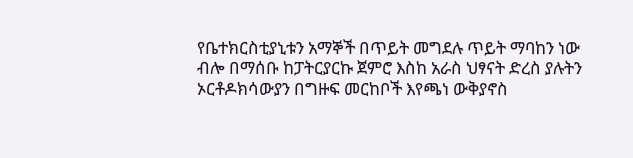የቤተክርስቲያኒቱን አማኞች በጥይት መግደሉ ጥይት ማባከን ነው ብሎ በማሰቡ ከፓትርያርኩ ጀምሮ እስከ አራስ ህፃናት ድረስ ያሉትን ኦርቶዶክሳውያን በግዙፍ መርከቦች እየጫነ ውቅያኖስ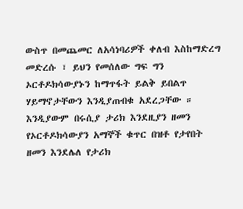ውስጥ በመጨመር ለአሳነባሪዎች ቀለብ እስከማድረግ መድረሱ ፣ ይህን የመሰለው ግፍ ግን ኦርቶዶክሳውያኑን ከማጥፋት ይልቅ ይበልጥ ሃይማኖታቸውን እንዲያጠብቁ አደረጋቸው ። እንዲያውም በሩሲያ ታሪክ እንደዚያን ዘመን የኦርቶዶክሳውያን አማኞች ቁጥር በዝቶ የታየበት ዘመን እንደሌለ የታሪክ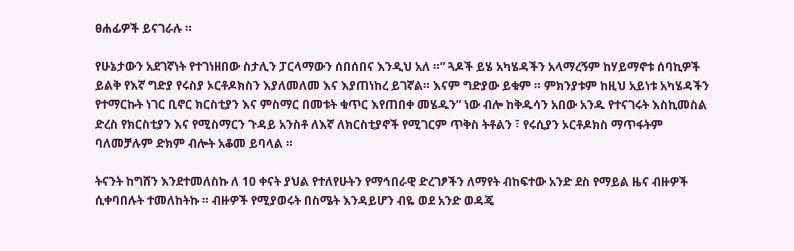ፀሐፊዎች ይናገራሉ ።

የሁኔታውን አደገኛነት የተገነዘበው ስታሊን ፓርላማውን ሰበሰበና እንዲህ አለ ።” ጓዶች ይሄ አካሄዳችን አላማረኝም ከሃይማኖቱ ሰባኪዎች ይልቅ የእኛ ግድያ የሩስያ ኦርቶዶክስን እያለመለመ እና እያጠነከረ ይገኛል። እናም ግድያው ይቁም ። ምክንያቱም ከዚህ አይነቱ አካሄዳችን የተማርኩት ነገር ቢኖር ክርስቲያን እና ምስማር በመቱት ቁጥር እየጠበቀ መሄዱን” ነው ብሎ ከቅዱሳን አበው አንዱ የተናገሩት እስኪመስል ድረስ የክርስቲያን እና የሚስማርን ጉዳይ አንስቶ ለእኛ ለክርስቲያኖች የሚገርም ጥቅስ ትቶልን ፣ የሩሲያን ኦርቶዶክስ ማጥፋትም ባለመቻሉም ድክም ብሎት አቆመ ይባላል ።

ትናንት ከግሸን እንደተመለስኩ ለ 10 ቀናት ያህል የተለየሁትን የማኅበራዊ ድረገፆችን ለማየት ብከፍተው አንድ ደስ የማይል ዜና ብዙዎች ሲቀባበሉት ተመለከትኩ ። ብዙዎች የሚያወሩት በስሜት እንዳይሆን ብዬ ወደ አንድ ወዳጄ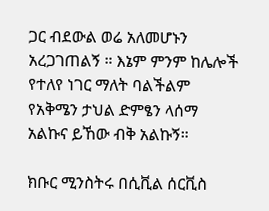ጋር ብደውል ወሬ አለመሆኑን አረጋገጠልኝ ። እኔም ምንም ከሌሎች የተለየ ነገር ማለት ባልችልም የአቅሜን ታህል ድምፄን ላሰማ አልኩና ይኸው ብቅ አልኩኝ።

ክቡር ሚንስትሩ በሲቪል ሰርቪስ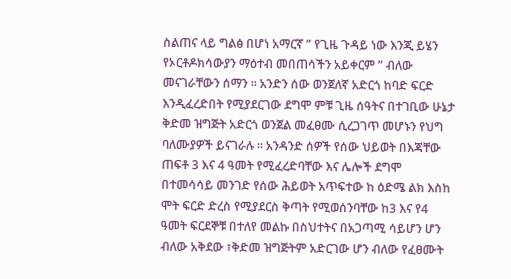ስልጠና ላይ ግልፅ በሆነ አማርኛ ” የጊዜ ጉዳይ ነው እንጂ ይሄን የኦርቶዶክሳውያን ማዕተብ መበጠሳችን አይቀርም ” ብለው መናገራቸውን ሰማን ። አንድን ሰው ወንጀለኛ አድርጎ ከባድ ፍርድ እንዲፈረድበት የሚያደርገው ደግሞ ምቹ ጊዜ ሰዓትና በተገቢው ሁኔታ ቅድመ ዝግጅት አድርጎ ወንጀል መፈፀሙ ሲረጋገጥ መሆኑን የህግ ባለሙያዎች ይናገራሉ ። አንዳንድ ሰዎች የሰው ህይወት በእጃቸው ጠፍቶ 3 እና 4 ዓመት የሚፈረድባቸው እና ሌሎች ደግሞ በተመሳሳይ መንገድ የሰው ሕይወት አጥፍተው ከ ዕድሜ ልክ እስከ ሞት ፍርድ ድረስ የሚያደርስ ቅጣት የሚወሰንባቸው ከ3 እና የ4 ዓመት ፍርደኞቹ በተለየ መልኩ በስህተትና በአጋጣሚ ሳይሆን ሆን ብለው አቅደው ፣ቅድመ ዝግጅትም አድርገው ሆን ብለው የፈፀሙት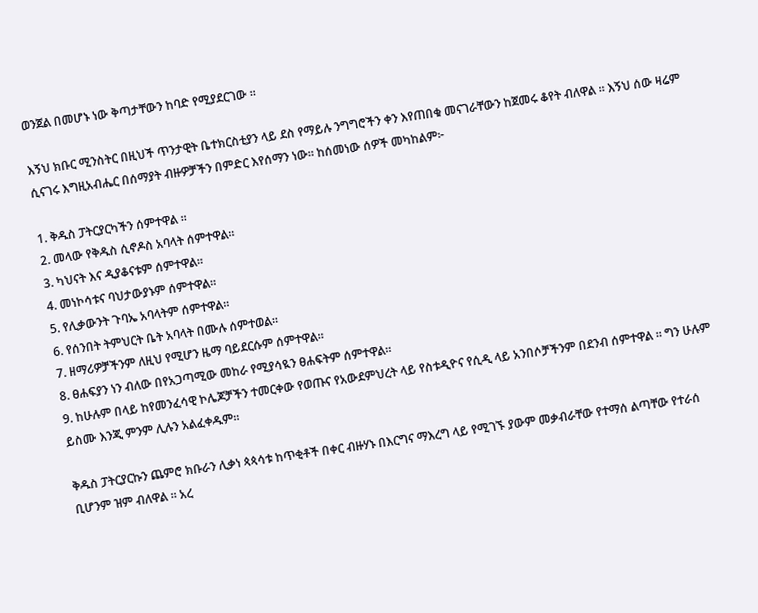ወንጀል በመሆኑ ነው ቅጣታቸውን ከባድ የሚያደርገው ።

እኝህ ክቡር ሚንስትር በዚህች ጥንታዊት ቤተክርስቲያን ላይ ደስ የማይሉ ንግግሮችን ቀን እየጠበቁ መናገራቸውን ከጀመሩ ቆየት ብለዋል ። እኝህ ሰው ዛሬም ሲናገሩ እግዚአብሔር በሰማያት ብዙዎቻችን በምድር እየሰማን ነው። ከሰመነው ሰዎች መካከልም፦

1. ቅዱስ ፓትርያርካችን ሰምተዋል ።
2. መላው የቅዱስ ሲኖዶስ አባላት ሰምተዋል።
3. ካህናት እና ዲያቆናቱም ሰምተዋል።
4. መነኮሳቱና ባህታውያኑም ሰምተዋል።
5. የሊቃውንት ጉባኤ አባላትም ሰምተዋል።
6. የሰንበት ትምህርት ቤት አባላት በሙሉ ሰምተወል።
7. ዘማሪዎቻችንም ለዚህ የሚሆን ዜማ ባይደርሱም ሰምተዋል።
8. ፀሐፍያን ነን ብለው በየአጋጣሚው መከራ የሚያሳዪን ፀሐፍትም ሰምተዋል።
9. ከሁሉም በላይ ከየመንፈሳዊ ኮሌጆቻችን ተመርቀው የወጡና የአውደምህረት ላይ የስቱዲዮና የሲዲ ላይ አንበሶቻችንም በደንብ ሰምተዋል ። ግን ሁሉም ይስሙ እንጂ ምንም ሊሉን አልፈቀዱም።

ቅዱስ ፓትርያርኩን ጨምሮ ክቡራን ሊቃነ ጳጳሳቱ ከጥቂቶች በቀር ብዙሃኑ በእርግና ማእረግ ላይ የሚገኙ ያውም መቃብራቸው የተማሰ ልጣቸው የተራሰ ቢሆንም ዝም ብለዋል ። አረ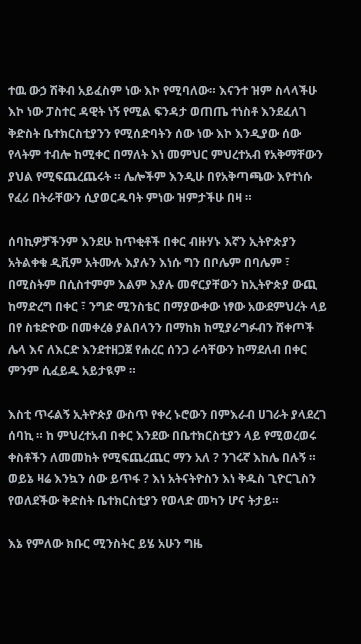ተዉ ውኃ ሽቅብ አይፈስም ነው እኮ የሚባለው። እናንተ ዝም ስላላችሁ እኮ ነው ፓስተር ዳዊት ነኝ የሚል ፍንዳታ ወጠጤ ተነስቶ እንደፈለገ ቅድስት ቤተክርስቲያንን የሚሰድባትን ሰው ነው እኮ እንዲያው ሰው የላትም ተብሎ ከሚቀር በማለት እነ መምህር ምህረተአብ የአቅማቸውን ያህል የሚፍጨረጨሩት ። ሌሎችም እንዲሁ በየአቅጣጫው እየተነሱ የፈሪ በትራቸውን ሲያወርዱባት ምነው ዝምታችሁ በዛ ።

ሰባኪዎቻችንም እንደሁ ከጥቂቶች በቀር ብዙሃኑ እኛን ኢትዮጵያን አትልቀቁ ዲቪም አትሙሉ እያሉን እነሱ ግን በቦሌም በባሌም ፣ በሚስትም በሲስተምም እልም እያሉ መኖርያቸውን ከኢትዮጵያ ውጪ ከማድረግ በቀር ፣ ንግድ ሚንስቴር በማያውቀው ነፃው አውደምህረት ላይ በየ ስቱድዮው በመቀረፅ ያልበላንን በማከክ ከሚያራግፉብን ሸቀጦች ሌላ እና ለእርድ እንደተዘጋጀ የሐረር ሰንጋ ራሳቸውን ከማደለብ በቀር ምንም ሲፈይዱ አይታዪም ።

እስቲ ጥሩልኝ ኢትዮጵያ ውስጥ የቀረ ኑሮውን በምእራብ ሀገራት ያላደረገ ሰባኪ ። ከ ምህረተአብ በቀር እንደው በቤተክርስቲያን ላይ የሚወረወሩ ቀስቶችን ለመመከት የሚፍጨረጨር ማን አለ ? ንገሩኛ እከሌ በሉኝ ። ወይኔ ዛሬ እንኳን ሰው ይጥፋ ? እነ አትናትዮስን እነ ቅዱስ ጊዮርጊስን የወለደችው ቅድስት ቤተክርስቲያን የወላድ መካን ሆና ትታይ።

እኔ የምለው ክቡር ሚንስትር ይሄ አሁን ግዜ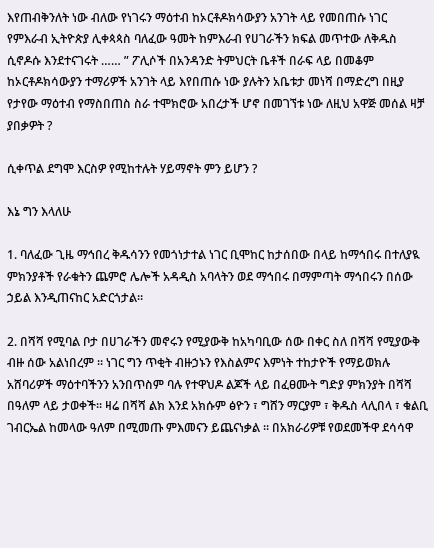እየጠብቅንለት ነው ብለው የነገሩን ማዕተብ ከኦርቶዶክሳውያን አንገት ላይ የመበጠሱ ነገር የምእራብ ኢትዮጵያ ሊቀጳጳስ ባለፈው ዓመት ከምእራብ የሀገራችን ክፍል መጥተው ለቅዱስ
ሲኖዶሱ እንደተናገሩት …… ” ፖሊሶች በአንዳንድ ትምህርት ቤቶች በራፍ ላይ በመቆም ከኦርቶዶክሳውያን ተማሪዎች አንገት ላይ እየበጠሱ ነው ያሉትን አቤቱታ መነሻ በማድረግ በዚያ የታየው ማዕተብ የማስበጠስ ስራ ተሞክሮው አበረታች ሆኖ በመገኘቱ ነው ለዚህ አዋጅ መሰል ዛቻ ያበቃዎት ?

ሲቀጥል ደግሞ እርስዎ የሚከተሉት ሃይማኖት ምን ይሆን ?

እኔ ግን እላለሁ

1. ባለፈው ጊዜ ማኅበረ ቅዱሳንን የመጎነታተል ነገር ቢሞከር ከታሰበው በላይ ከማኅበሩ በተለያዪ ምክንያቶች የራቁትን ጨምሮ ሌሎች አዳዲስ አባላትን ወደ ማኅበሩ በማምጣት ማኅበሩን በሰው ኃይል እንዲጠናከር አድርጎታል።

2. በሻሻ የሚባል ቦታ በሀገራችን መኖሩን የሚያውቅ ከአካባቢው ሰው በቀር ስለ በሻሻ የሚያውቅ ብዙ ሰው አልነበረም ። ነገር ግን ጥቂት ብዙኃኑን የእስልምና እምነት ተከታዮች የማይወክሉ አሸባሪዎች ማዕተባችንን አንበጥስም ባሉ የተዋህዶ ልጆች ላይ በፈፀሙት ግድያ ምክንያት በሻሻ በዓለም ላይ ታወቀች። ዛሬ በሻሻ ልክ እንደ አክሱም ፅዮን ፣ ግሸን ማርያም ፣ ቅዱስ ላሊበላ ፣ ቁልቢ ገብርኤል ከመላው ዓለም በሚመጡ ምእመናን ይጨናነቃል ። በአክራሪዎቹ የወደመችዋ ደሳሳዋ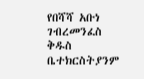የበሻሻ አቡነ ገብረመንፈስ ቅዱስ ቤተክርስትያንም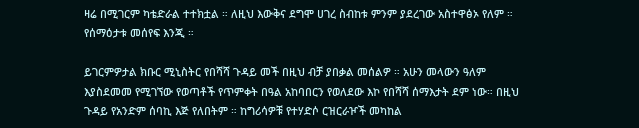ዛሬ በሚገርም ካቴድራል ተተክቷል ። ለዚህ እውቅና ደግሞ ሀገረ ስብከቱ ምንም ያደረገው አስተዋፅኦ የለም ። የሰማዕታቱ መሰየፍ እንጂ ።

ይገርምዎታል ክቡር ሚኒስትር የበሻሻ ጉዳይ መች በዚህ ብቻ ያበቃል መሰልዎ ። አሁን መላውን ዓለም እያስደመመ የሚገኘው የወጣቶች የጥምቀት በዓል አከባበርን የወለደው እኮ የበሻሻ ሰማእታት ደም ነው። በዚህ ጉዳይ የአንድም ሰባኪ እጅ የለበትም ። ከግሪሳዎቹ የተሃድሶ ርዝርራዦች መካከል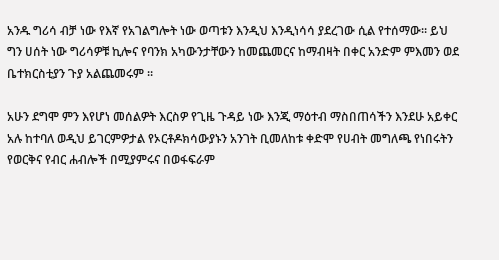አንዱ ግሪሳ ብቻ ነው የእኛ የአገልግሎት ነው ወጣቱን እንዲህ እንዲነሳሳ ያደረገው ሲል የተሰማው። ይህ ግን ሀሰት ነው ግሪሳዎቹ ኪሎና የባንክ አካውንታቸውን ከመጨመርና ከማብዛት በቀር አንድም ምእመን ወደ ቤተክርስቲያን ጉያ አልጨመሩም ።

አሁን ደግሞ ምን እየሆነ መሰልዎት እርስዎ የጊዜ ጉዳይ ነው እንጂ ማዕተብ ማስበጠሳችን እንደሁ አይቀር አሉ ከተባለ ወዲህ ይገርምዎታል የኦርቶዶክሳውያኑን አንገት ቢመለከቱ ቀድሞ የሀብት መግለጫ የነበሩትን የወርቅና የብር ሐብሎች በሚያምሩና በወፋፍራም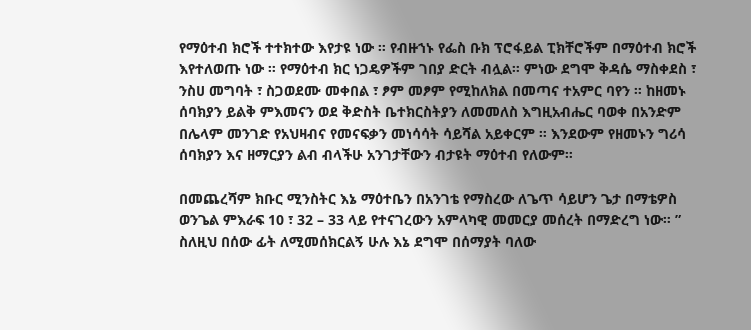የማዕተብ ክሮች ተተክተው እየታዩ ነው ። የብዙኀኑ የፌስ ቡክ ፕሮፋይል ፒክቸሮችም በማዕተብ ክሮች እየተለወጡ ነው ። የማዕተብ ክር ነጋዴዎችም ገበያ ድርት ብሏል። ምነው ደግሞ ቅዳሴ ማስቀደስ ፣ ንስሀ መግባት ፣ ስጋወደሙ መቀበል ፣ ፆም መፆም የሚከለክል በመጣና ተአምር ባየን ። ከዘመኑ ሰባክያን ይልቅ ምእመናን ወደ ቅድስት ቤተክርስትያን ለመመለስ እግዚአብሔር ባወቀ በአንድም በሌላም መንገድ የአህዛብና የመናፍቃን መነሳሳት ሳይሻል አይቀርም ። እንደውም የዘመኑን ግሪሳ ሰባክያን እና ዘማርያን ልብ ብላችሁ አንገታቸውን ብታዩት ማዕተብ የለውም።

በመጨረሻም ክቡር ሚንስትር እኔ ማዕተቤን በአንገቴ የማስረው ለጌጥ ሳይሆን ጌታ በማቴዎስ ወንጌል ምእራፍ 10 ፣ 32 – 33 ላይ የተናገረውን አምላካዊ መመርያ መሰረት በማድረግ ነው። ” ስለዚህ በሰው ፊት ለሚመሰክርልኝ ሁሉ እኔ ደግሞ በሰማያት ባለው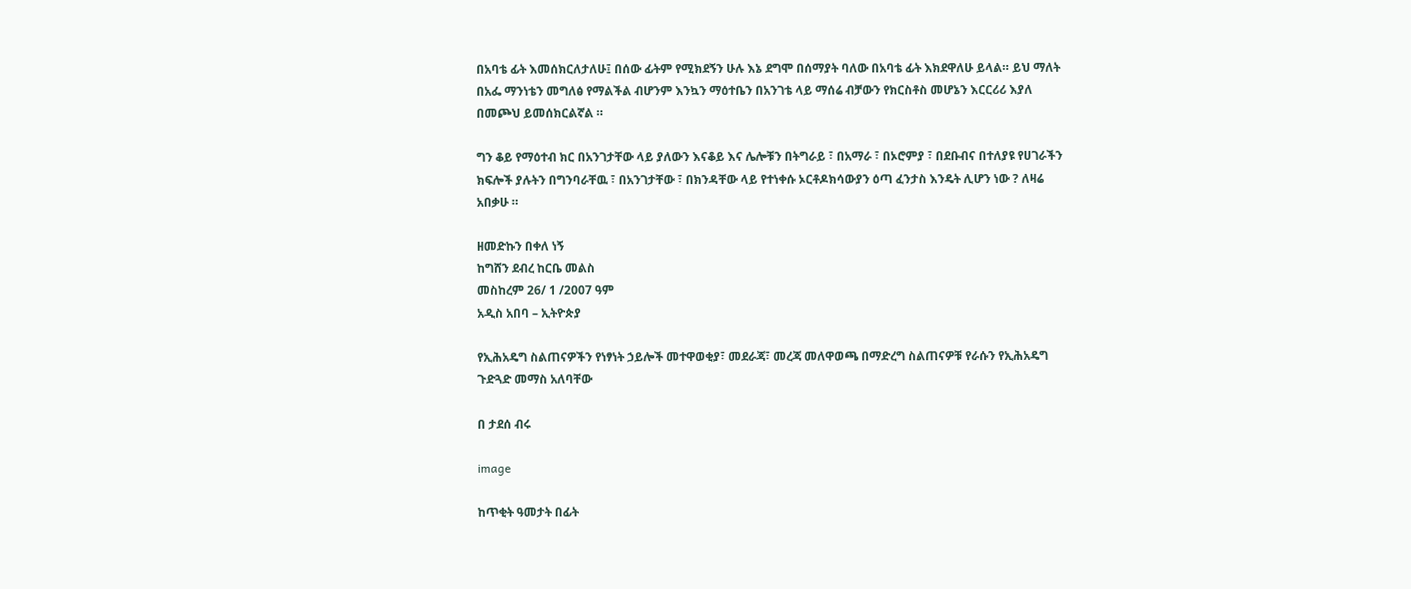በአባቴ ፊት እመሰክርለታለሁ፤ በሰው ፊትም የሚክደኝን ሁሉ እኔ ደግሞ በሰማያት ባለው በአባቴ ፊት እክደዋለሁ ይላል። ይህ ማለት በአፌ ማንነቴን መግለፅ የማልችል ብሆንም እንኳን ማዕተቤን በአንገቴ ላይ ማሰሬ ብቻውን የክርስቶስ መሆኔን እርርሪሪ እያለ በመጮህ ይመሰክርልኛል ።

ግን ቆይ የማዕተብ ክር በአንገታቸው ላይ ያለውን እናቆይ እና ሌሎቹን በትግራይ ፣ በአማራ ፣ በኦሮምያ ፣ በደቡብና በተለያዩ የሀገራችን ክፍሎች ያሉትን በግንባራቸዉ ፣ በአንገታቸው ፣ በክንዳቸው ላይ የተነቀሱ ኦርቶዶክሳውያን ዕጣ ፈንታስ እንዴት ሊሆን ነው ? ለዛሬ አበቃሁ ።

ዘመድኩን በቀለ ነኝ
ከግሸን ደብረ ከርቤ መልስ
መስከረም 26/ 1 /2007 ዓም
አዲስ አበባ – ኢትዮጵያ

የኢሕአዴግ ስልጠናዎችን የነፃነት ኃይሎች መተዋወቂያ፣ መደራጃ፣ መረጃ መለዋወጫ በማድረግ ስልጠናዎቹ የራሱን የኢሕአዴግ ጉድጓድ መማስ አለባቸው

በ ታደሰ ብሩ

image

ከጥቂት ዓመታት በፊት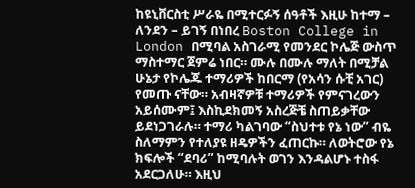ከዩኒቨርስቲ ሥራዬ በሚተርፉኝ ሰዓቶች እዚሁ ከተማ – ለንደን – ይገኝ በነበረ Boston College in London በሚባል አስገራሚ የመንደር ኮሌጅ ውስጥ ማስተማር ጀምሬ ነበር። ሙሉ በሙሉ ማለት በሚቻል ሁኔታ የኮሌጁ ተማሪዎች ከበርማ (የአሳን ሱቺ አገር) የመጡ ናቸው። አብዛኛዎቹ ተማሪዎች የምናገረውን አይሰሙም፤ እስኪደክመኝ አስረጅቼ ስጠይቃቸው ይደነጋገራሉ። ተማሪ ካልገባው “ስህተቱ የኔ ነው” ብዬ ስለማምን የተለያዩ ዘዴዎችን ፈጠርኩ። ለወትሮው የኔ ክፍሎች “ደባሪ” ከሚባሉት ወገን እንዳልሆኑ ተስፋ አደርጋለሁ። እዚህ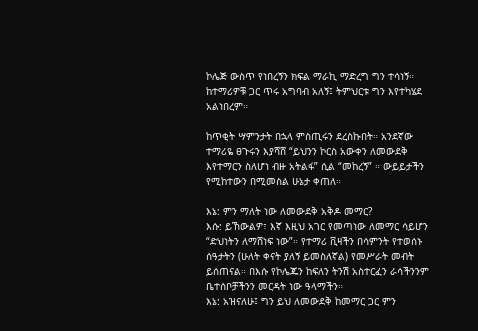ኮሌጅ ውስጥ የነበረኝን ክፍል ማራኪ ማድረግ ግን ተሳነኝ። ከተማሪዎቹ ጋር ጥሩ አግባብ አለኝ፤ ትምህርቱ ግን እየተካሄደ አልነበረም።

ከጥቂት ሣምንታት በኋላ ምስጢሩን ደረስኩበት። አንደኛው ተማሪዬ ፀጉሩን እያሻሸ “ይህንን ኮርስ አውቀን ለመውደቅ እየተማርን ስለሆነ ብዙ አትልፋ” ሲል “መከረኝ” ። ውይይታችን የሚከተውን በሚመስል ሁኔታ ቀጠለ።

እኔ: ምን ማለት ነው ለመውደቅ አቅዶ መማር?
እሱ: ይኸውልዎ፣ እኛ እዚህ አገር የመጣነው ለመማር ሳይሆን “ድህነትን ለማሸነፍ ነው”። የተማሪ ቪዛችን በሳምንት የተወሰኑ ሰዓታትን (ሁለት ቀናት ያለኝ ይመስለኛል) የመሥራት መብት ይሰጠናል። በእሱ የኮሌጁን ከፍለን ትንሽ አስተርፈን ራሳችንንም ቤተሰቦቻችንን መርዳት ነው ዓላማችን።
እኔ: አዝናለሁ፤ ግን ይህ ለመውደቅ ከመማር ጋር ምን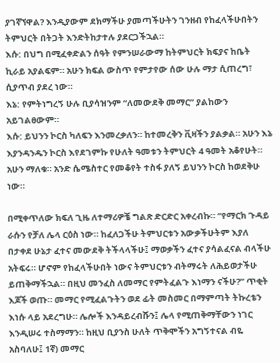ያገኛኘዋል? እንዲያውም ደክማችሁ ያመጣችሁትን ገንዘብ የከፈላችሁበትን ትምህርት በትጋት እንድትከታተሉ ያደርጋችኋል።
እሱ: በህግ በሚፈቀድልን ሰዓት የምንሠራውማ ከትምህርት ክፍያና ከቤት ኪራይ አያልፍም። አሁን ክፍል ውስጥ የምታየው ሰው ሁሉ ማታ ሲጠረግ፣ ሲያጥብ ያደረ ነው።
እኔ: የምትነግረኝ ሁሉ ቢያሳዝንም “ለመውደቅ መማር” ያልከውን አይገልፀውም።
እሱ: ይህንን ኮርስ ካለፍን እንመረቃለን። ከተመረቅን ቪዛችን ያልቃል። አሁን እኔ እያንዳንዱን ኮርስ እየደገምኩ የሁለት ዓመቱን ትምህርት 4 ዓመት አቆየሁት። አሁን ማለቁ። አንድ ሴሜስተር የመቆየት ተስፋ ያለኝ ይህንን ኮርስ ከወደቅሁ ነው።

በሚቀጥለው ክፍለ ጊዜ ለተማሪዎቼ ግልጽ ድርድር አቀረብኩ። “የማርክ ጉዳይ ራሱን የቻለ ሌላ ርዕስ ነው። ከፈለጋችሁ ትምህርቱን አውቃችሁትም እያለ በታቀደ ሁኔታ ፈተና መውደቅ ትችላላችሁ፤ ማወቃችን ፈተና ያሳልፈናል ብላችሁ አትፍሩ። ሆኖም የከፈላችሁበት ነውና ትምህርቱን ብትማሩት ለሕይወታችሁ ይጠቅማችኋል። በዚህ መንፈስ ለመማር የምትፈልጉ እነማን ናችሁ?” ጥቂት እጆች ወጡ። መማር የሚፈልጉትን ወደ ፊት መስመር በማምጣት ትኩረቴን እነሱ ላይ አደረግሁ። ሌሎች እንዳይረብሹን፤ ሌላ የሚጠቅማቸውን ነገር እንዲሠሩ ተስማማን። ከዚህ ቢያንስ ሁለት ጥቅሞችን አግኝተናል ብዬ አስባለሁ፤ 1ኛ) መማር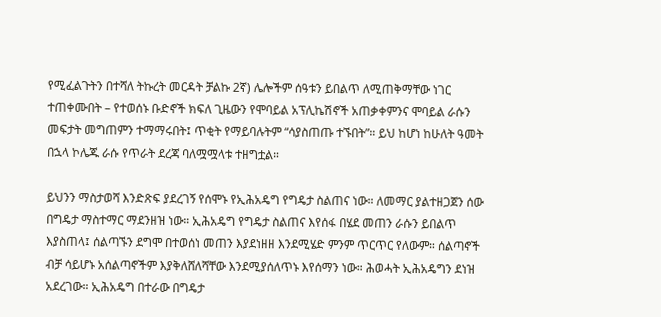የሚፈልጉትን በተሻለ ትኩረት መርዳት ቻልኩ 2ኛ) ሌሎችም ሰዓቱን ይበልጥ ለሚጠቅማቸው ነገር ተጠቀሙበት – የተወሰኑ ቡድኖች ክፍለ ጊዜውን የሞባይል አፕሊኬሽኖች አጠቃቀምንና ሞባይል ራሱን መፍታት መግጠምን ተማማሩበት፤ ጥቂት የማይባሉትም “ሳያስጠጡ ተኙበት”። ይህ ከሆነ ከሁለት ዓመት በኋላ ኮሌጁ ራሱ የጥራት ደረጃ ባለሟሟላቱ ተዘግቷል።

ይህንን ማስታወሻ እንድጽፍ ያደረገኝ የሰሞኑ የኢሕአዴግ የግዴታ ስልጠና ነው። ለመማር ያልተዘጋጀን ሰው በግዴታ ማስተማር ማደንዘዝ ነው። ኢሕአዴግ የግዴታ ስልጠና እየሰፋ በሄደ መጠን ራሱን ይበልጥ እያስጠላ፤ ሰልጣኙን ደግሞ በተወሰነ መጠን እያደነዘዘ እንደሚሄድ ምንም ጥርጥር የለውም። ሰልጣኖች ብቻ ሳይሆኑ አሰልጣኖችም እያቅለሸለሻቸው እንደሚያሰለጥኑ እየሰማን ነው። ሕወሓት ኢሕአዴግን ደነዝ አደረገው። ኢሕአዴግ በተራው በግዴታ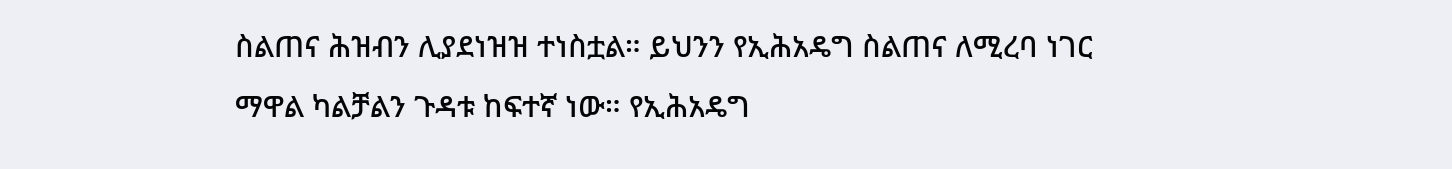ስልጠና ሕዝብን ሊያደነዝዝ ተነስቷል። ይህንን የኢሕአዴግ ስልጠና ለሚረባ ነገር ማዋል ካልቻልን ጉዳቱ ከፍተኛ ነው። የኢሕአዴግ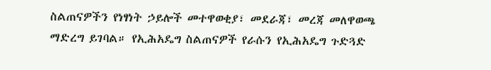ስልጠናዎችን የነፃነት ኃይሎች መተዋወቂያ፣ መደራጃ፣ መረጃ መለዋወጫ ማድረግ ይገባል። የኢሕአዴግ ስልጠናዎች የራሱን የኢሕአዴግ ጉድጓድ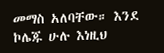መማስ አለባቸው። እንደ ኮሌጁ ሁሉ እነዚህ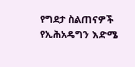የግደታ ስልጠናዎች የኢሕአዴግን እድሜ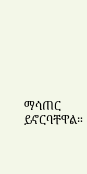ማሳጠር ይኖርባቸዋል።